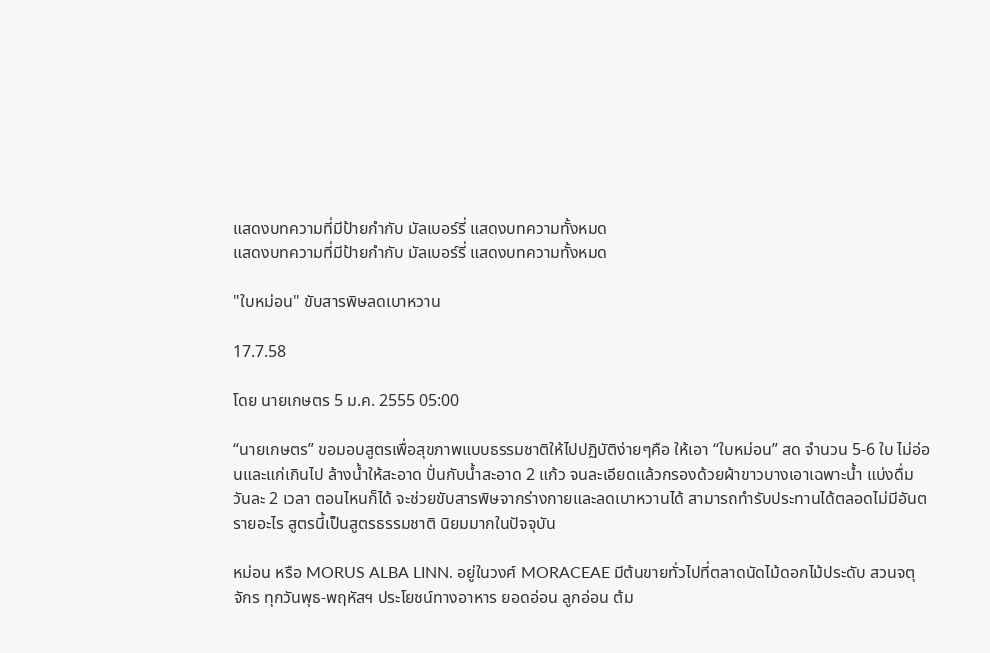แสดงบทความที่มีป้ายกำกับ มัลเบอร์รี่ แสดงบทความทั้งหมด
แสดงบทความที่มีป้ายกำกับ มัลเบอร์รี่ แสดงบทความทั้งหมด

"ใบหม่อน" ขับสารพิษลดเบาหวาน

17.7.58

โดย นายเกษตร 5 ม.ค. 2555 05:00

“นายเกษตร” ขอมอบสูตรเพื่อสุขภาพแบบธรรมชาติให้ไปปฏิบัติง่ายๆคือ ให้เอา “ใบหม่อน” สด จำนวน 5-6 ใบ ไม่อ่อนและแก่เกินไป ล้างน้ำให้สะอาด ปั่นกับน้ำสะอาด 2 แก้ว จนละเอียดแล้วกรองด้วยผ้าขาวบางเอาเฉพาะน้ำ แบ่งดื่มวันละ 2 เวลา ตอนไหนก็ได้ จะช่วยขับสารพิษจากร่างกายและลดเบาหวานได้ สามารถทำรับประทานได้ตลอดไม่มีอันตรายอะไร สูตรนี้เป็นสูตรธรรมชาติ นิยมมากในปัจจุบัน

หม่อน หรือ MORUS ALBA LINN. อยู่ในวงศ์ MORACEAE มีต้นขายทั่วไปที่ตลาดนัดไม้ดอกไม้ประดับ สวนจตุจักร ทุกวันพุธ-พฤหัสฯ ประโยชน์ทางอาหาร ยอดอ่อน ลูกอ่อน ต้ม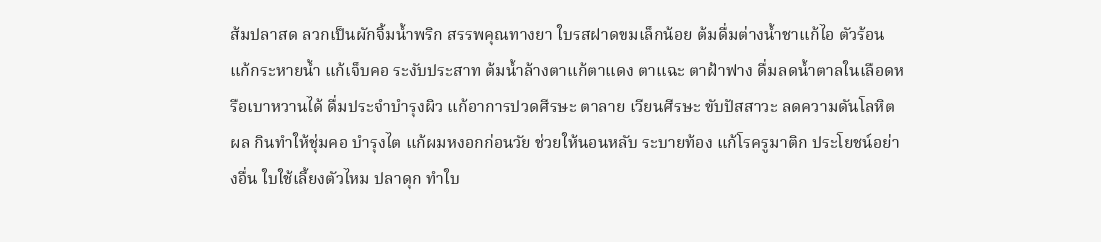ส้มปลาสด ลวกเป็นผักจิ้มน้ำพริก สรรพคุณทางยา ใบรสฝาดขมเล็กน้อย ต้มดื่มต่างน้ำชาแก้ไอ ตัวร้อน แก้กระหายน้ำ แก้เจ็บคอ ระงับประสาท ต้มน้ำล้างตาแก้ตาแดง ตาแฉะ ตาฝ้าฟาง ดื่มลดน้ำตาลในเลือดหรือเบาหวานได้ ดื่มประจำบำรุงผิว แก้อาการปวดศีรษะ ตาลาย เวียนศีรษะ ขับปัสสาวะ ลดความดันโลหิต ผล กินทำให้ชุ่มคอ บำรุงไต แก้ผมหงอกก่อนวัย ช่วยให้นอนหลับ ระบายท้อง แก้โรครูมาติก ประโยชน์อย่างอื่น ใบใช้เลี้ยงตัวไหม ปลาดุก ทำใบ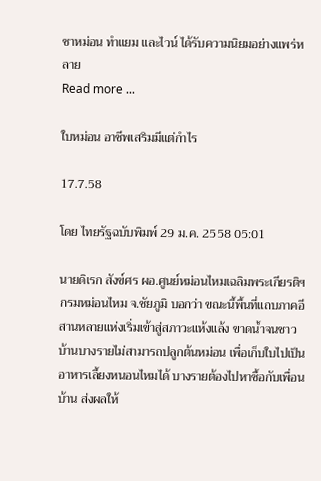ชาหม่อน ทำแยม และไวน์ ได้รับความนิยมอย่างแพร่หลาย
Read more ...

ใบหม่อน อาชีพเสริมมีแต่กำไร

17.7.58

โดย ไทยรัฐฉบับพิมพ์ 29 ม.ค. 2558 05:01

นายดิเรก สังข์ศร ผอ.ศูนย์หม่อนไหมเฉลิมพระเกียรติฯ กรมหม่อนไหม จ.ชัยภูมิ บอกว่า ขณะนี้พื้นที่แถบภาคอีสานหลายแห่งเริ่มเข้าสู่สภาวะแห้งแล้ง ขาดน้ำจนชาวบ้านบางรายไม่สามารถปลูกต้นหม่อน เพื่อเก็บใบไปเป็นอาหารเลี้ยงหนอนไหมได้ บางรายต้องไปหาซื้อกับเพื่อนบ้าน ส่งผลให้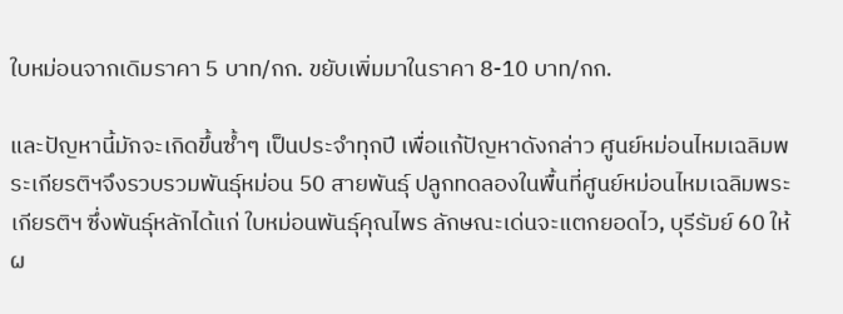ใบหม่อนจากเดิมราคา 5 บาท/กก. ขยับเพิ่มมาในราคา 8-10 บาท/กก.

และปัญหานี้มักจะเกิดขึ้นซ้ำๆ เป็นประจำทุกปี เพื่อแก้ปัญหาดังกล่าว ศูนย์หม่อนไหมเฉลิมพระเกียรติฯจึงรวบรวมพันธุ์หม่อน 50 สายพันธุ์ ปลูกทดลองในพื้นที่ศูนย์หม่อนไหมเฉลิมพระเกียรติฯ ซึ่งพันธุ์หลักได้แก่ ใบหม่อนพันธุ์คุณไพร ลักษณะเด่นจะแตกยอดไว, บุรีรัมย์ 60 ให้ผ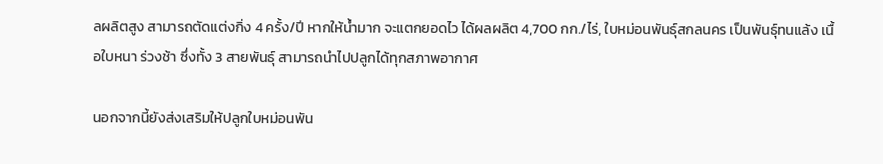ลผลิตสูง สามารถตัดแต่งกิ่ง 4 ครั้ง/ปี หากให้น้ำมาก จะแตกยอดไว ได้ผลผลิต 4,700 กก./ไร่, ใบหม่อนพันธุ์สกลนคร เป็นพันธุ์ทนแล้ง เนื้อใบหนา ร่วงช้า ซึ่งทั้ง 3 สายพันธุ์ สามารถนำไปปลูกได้ทุกสภาพอากาศ

นอกจากนี้ยังส่งเสริมให้ปลูกใบหม่อนพัน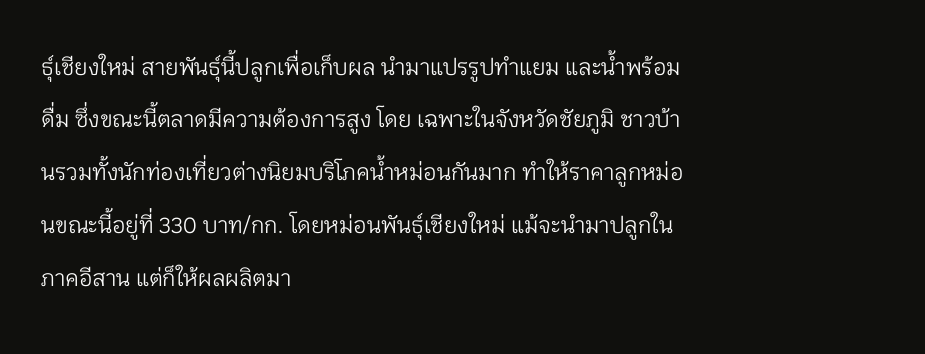ธุ์เชียงใหม่ สายพันธุ์นี้ปลูกเพื่อเก็บผล นำมาแปรรูปทำแยม และน้ำพร้อมดื่ม ซึ่งขณะนี้ตลาดมีความต้องการสูง โดย เฉพาะในจังหวัดชัยภูมิ ชาวบ้านรวมทั้งนักท่องเที่ยวต่างนิยมบริโภคน้ำหม่อนกันมาก ทำให้ราคาลูกหม่อนขณะนี้อยู่ที่ 330 บาท/กก. โดยหม่อนพันธุ์เชียงใหม่ แม้จะนำมาปลูกในภาคอีสาน แต่ก็ให้ผลผลิตมา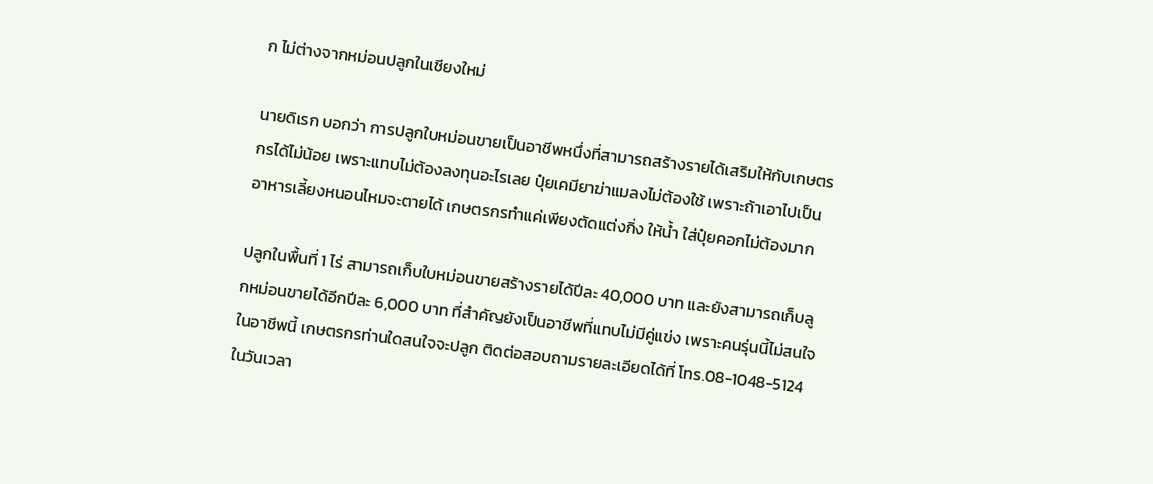ก ไม่ต่างจากหม่อนปลูกในเชียงใหม่

นายดิเรก บอกว่า การปลูกใบหม่อนขายเป็นอาชีพหนึ่งที่สามารถสร้างรายได้เสริมให้กับเกษตรกรได้ไม่น้อย เพราะแทบไม่ต้องลงทุนอะไรเลย ปุ๋ยเคมียาฆ่าแมลงไม่ต้องใช้ เพราะถ้าเอาไปเป็นอาหารเลี้ยงหนอนไหมจะตายได้ เกษตรกรทำแค่เพียงตัดแต่งกิ่ง ให้น้ำ ใส่ปุ๋ยคอกไม่ต้องมาก

ปลูกในพื้นที่ 1 ไร่ สามารถเก็บใบหม่อนขายสร้างรายได้ปีละ 40,000 บาท และยังสามารถเก็บลูกหม่อนขายได้อีกปีละ 6,000 บาท ที่สำคัญยังเป็นอาชีพที่แทบไม่มีคู่แข่ง เพราะคนรุ่นนี้ไม่สนใจในอาชีพนี้ เกษตรกรท่านใดสนใจจะปลูก ติดต่อสอบถามรายละเอียดได้ที่ โทร.08-1048-5124 ในวันเวลา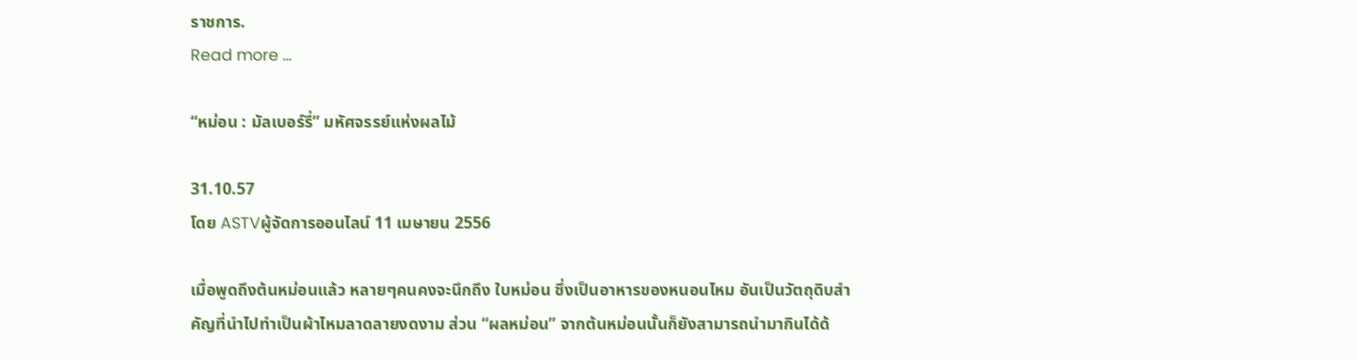ราชการ.
Read more ...

“หม่อน : มัลเบอร์รี่” มหัศจรรย์แห่งผลไม้

31.10.57
โดย ASTVผู้จัดการออนไลน์ 11 เมษายน 2556

เมื่อพูดถึงต้นหม่อนแล้ว หลายๆคนคงจะนึกถึง ใบหม่อน ซึ่งเป็นอาหารของหนอนไหม อันเป็นวัตถุดิบสำคัญที่นำไปทำเป็นผ้าไหมลาดลายงดงาม ส่วน “ผลหม่อน” จากต้นหม่อนนั้นก็ยังสามารถนำมากินได้ด้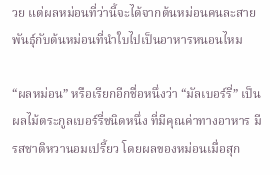วย แต่ผลหม่อนที่ว่านี้จะได้จากต้นหม่อนคนละสายพันธุ์กับต้นหม่อนที่นำใบไปเป็นอาหารหนอนไหม

“ผลหม่อน” หรือเรียกอีกชื่อหนึ่งว่า “มัลเบอร์รี่” เป็นผลไม้ตระกูลเบอร์รี่ชนิดหนึ่ง ที่มีคุณค่าทางอาหาร มีรสชาติหวานอมเปรี้ยว โดยผลของหม่อนเมื่อสุก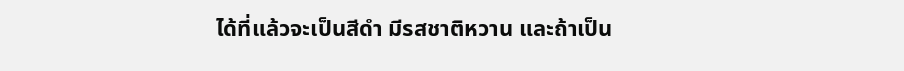ได้ที่แล้วจะเป็นสีดำ มีรสชาติหวาน และถ้าเป็น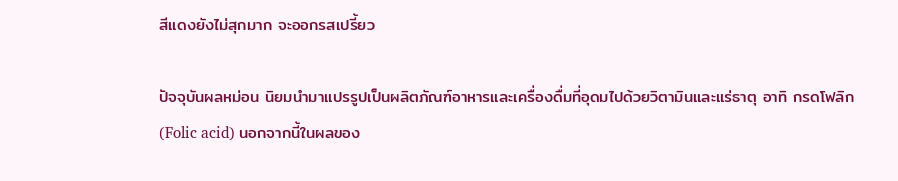สีแดงยังไม่สุกมาก จะออกรสเปรี้ยว

ปัจจุบันผลหม่อน นิยมนำมาแปรรูปเป็นผลิตภัณฑ์อาหารและเครื่องดื่มที่อุดมไปด้วยวิตามินและแร่ธาตุ อาทิ กรดโฟลิก (Folic acid) นอกจากนี้ในผลของ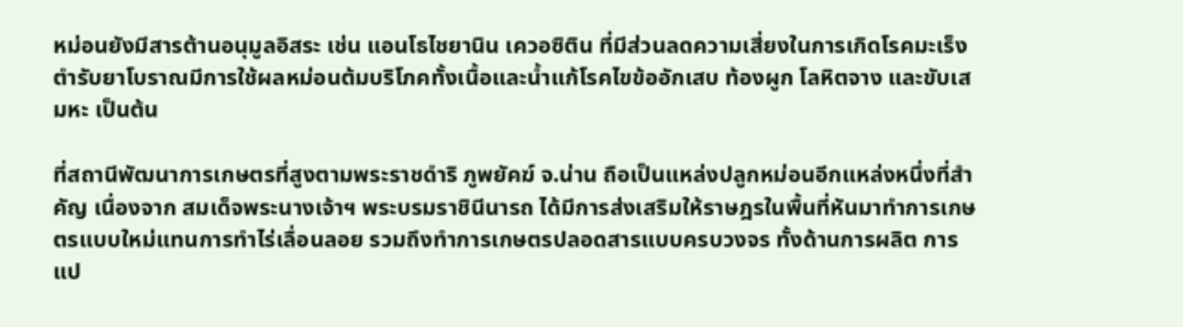หม่อนยังมีสารต้านอนุมูลอิสระ เช่น แอนโธไชยานิน เควอซิติน ที่มีส่วนลดความเสี่ยงในการเกิดโรคมะเร็ง ตำรับยาโบราณมีการใช้ผลหม่อนต้มบริโภคทั้งเนื้อและน้ำแก้โรคไขข้ออักเสบ ท้องผูก โลหิตจาง และขับเสมหะ เป็นต้น

ที่สถานีพัฒนาการเกษตรที่สูงตามพระราชดำริ ภูพยัคฆ์ จ.น่าน ถือเป็นแหล่งปลูกหม่อนอีกแหล่งหนึ่งที่สำคัญ เนื่องจาก สมเด็จพระนางเจ้าฯ พระบรมราชินีนารถ ได้มีการส่งเสริมให้ราษฎรในพื้นที่หันมาทำการเกษตรแบบใหม่แทนการทำไร่เลื่อนลอย รวมถึงทำการเกษตรปลอดสารแบบครบวงจร ทั้งด้านการผลิต การแป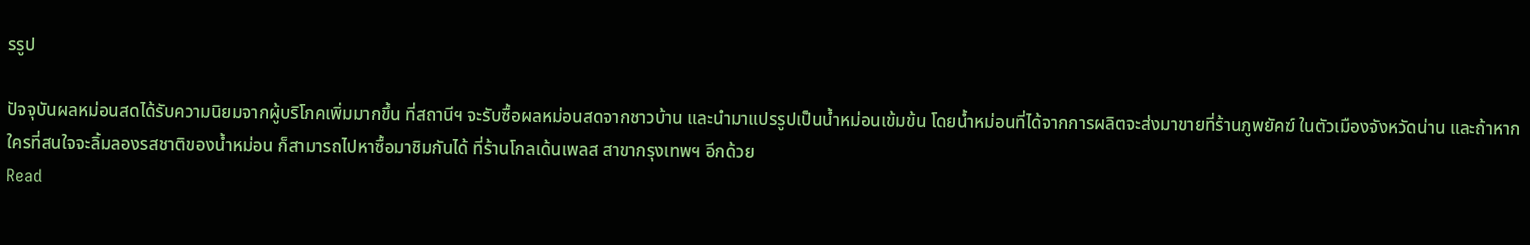รรูป

ปัจจุบันผลหม่อนสดได้รับความนิยมจากผู้บริโภคเพิ่มมากขึ้น ที่สถานีฯ จะรับซื้อผลหม่อนสดจากชาวบ้าน และนำมาแปรรูปเป็นน้ำหม่อนเข้มข้น โดยน้ำหม่อนที่ได้จากการผลิตจะส่งมาขายที่ร้านภูพยัคฆ์ ในตัวเมืองจังหวัดน่าน และถ้าหากใครที่สนใจจะลิ้มลองรสชาติของน้ำหม่อน ก็สามารถไปหาซื้อมาชิมกันได้ ที่ร้านโกลเด้นเพลส สาขากรุงเทพฯ อีกด้วย
Read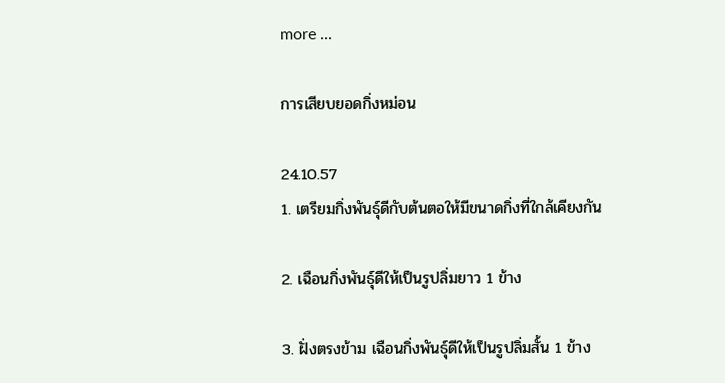more ...

การเสียบยอดกิ่งหม่อน

24.10.57
1. เตรียมกิ่งพันธุ์ดีกับต้นตอให้มีขนาดกิ่งที่ใกล้เคียงกัน

2. เฉือนกิ่งพันธุ์ดีให้เป็นรูปลิ่มยาว 1 ข้าง

3. ฝั่งตรงข้าม เฉือนกิ่งพันธุ์ดีให้เป็นรูปลิ่มสั้น 1 ข้าง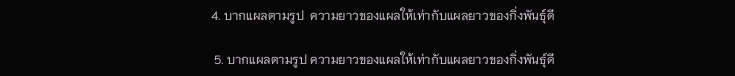4. บากแผลตามรูป  ความยาวของแผลให้เท่ากับแผลยาวของกิ่งพันธุ์ดี

 5. บากแผลตามรูป ความยาวของแผลให้เท่ากับแผลยาวของกิ่งพันธุ์ดี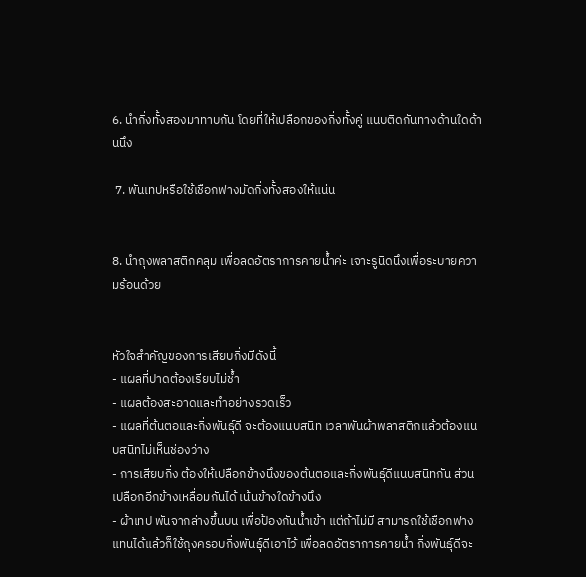6. นำกิ่งทั้งสองมาทาบกัน โดยที่ให้เปลือกของกิ่งทั้งคู่ แนบติดกันทางด้านใดด้านนึง

 7. พันเทปหรือใช้เชือกฟางมัดกิ่งทั้งสองให้แน่น


8. นำถุงพลาสติกคลุม เพื่อลดอัตราการคายน้ำค่ะ เจาะรูนิดนึงเพื่อระบายความร้อนด้วย


หัวใจสำคัญของการเสียบกิ่งมีดังนี้
- แผลที่ปาดต้องเรียบไม่ช้ำ
- แผลต้องสะอาดและทำอย่างรวดเร็ว
- แผลที่ต้นตอและกิ่งพันธุ์ดี จะต้องแนบสนิท เวลาพันผ้าพลาสติกแล้วต้องแนบสนิทไม่เห็นช่องว่าง
- การเสียบกิ่ง ต้องให้เปลือกข้างนึงของต้นตอและกิ่งพันธุ์ดีแนบสนิทกัน ส่วนเปลือกอีกข้างเหลื่อมกันได้ เน้นข้างใดข้างนึง
- ผ้าเทป พันจากล่างขึ้นบน เพื่อป้องกันน้ำเข้า แต่ถ้าไม่มี สามารถใช้เชือกฟางแทนได้แล้วก็ใช้ถุงครอบกิ่งพันธุ์ดีเอาไว้ เพื่อลดอัตราการคายน้ำ กิ่งพันธุ์ดีจะ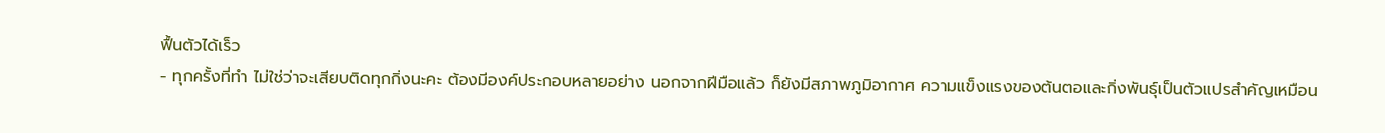ฟื้นตัวได้เร็ว
- ทุกครั้งที่ทำ ไม่ใช่ว่าจะเสียบติดทุกกิ่งนะคะ ต้องมีองค์ประกอบหลายอย่าง นอกจากฝีมือแล้ว ก็ยังมีสภาพภูมิอากาศ ความแข็งแรงของต้นตอและกิ่งพันธุ์เป็นตัวแปรสำคัญเหมือน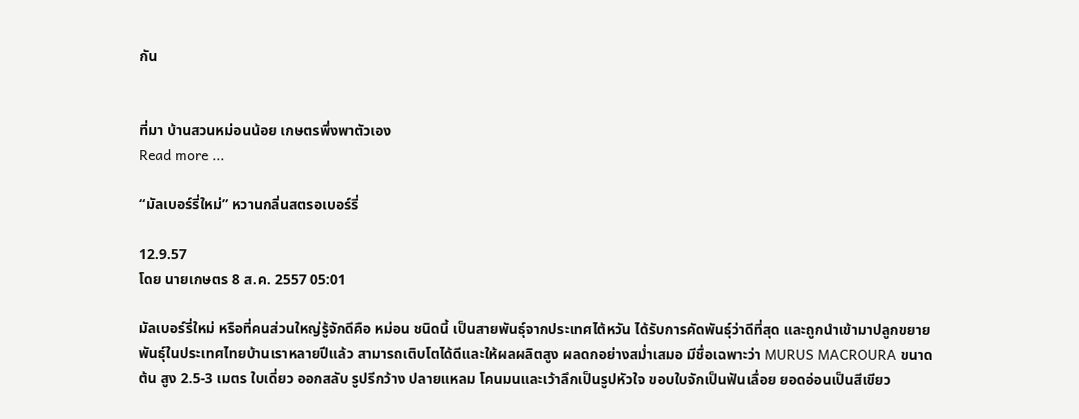กัน


ที่มา บ้านสวนหม่อนน้อย เกษตรพึ่งพาตัวเอง
Read more ...

“มัลเบอร์รี่ใหม่” หวานกลิ่นสตรอเบอร์รี่

12.9.57
โดย นายเกษตร 8 ส.ค. 2557 05:01

มัลเบอร์รี่ใหม่ หรือที่คนส่วนใหญ่รู้จักดีคือ หม่อน ชนิดนี้ เป็นสายพันธุ์จากประเทศไต้หวัน ได้รับการคัดพันธุ์ว่าดีที่สุด และถูกนำเข้ามาปลูกขยายพันธุ์ในประเทศไทยบ้านเราหลายปีแล้ว สามารถเติบโตได้ดีและให้ผลผลิตสูง ผลดกอย่างสม่ำเสมอ มีชื่อเฉพาะว่า MURUS MACROURA ขนาดต้น สูง 2.5-3 เมตร ใบเดี่ยว ออกสลับ รูปรีกว้าง ปลายแหลม โคนมนและเว้าลึกเป็นรูปหัวใจ ขอบใบจักเป็นฟันเลื่อย ยอดอ่อนเป็นสีเขียว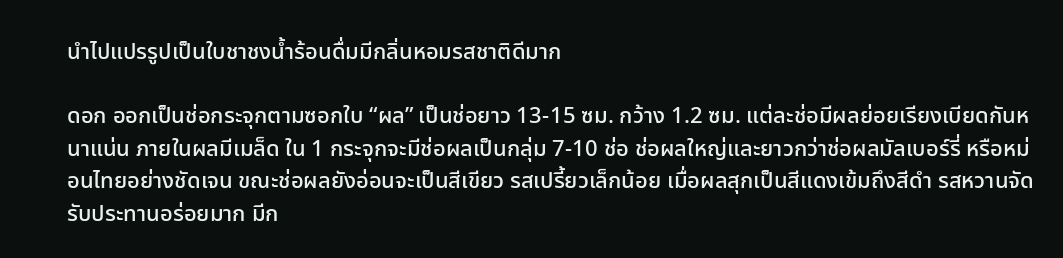นำไปแปรรูปเป็นใบชาชงน้ำร้อนดื่มมีกลิ่นหอมรสชาติดีมาก

ดอก ออกเป็นช่อกระจุกตามซอกใบ “ผล” เป็นช่อยาว 13-15 ซม. กว้าง 1.2 ซม. แต่ละช่อมีผลย่อยเรียงเบียดกันหนาแน่น ภายในผลมีเมล็ด ใน 1 กระจุกจะมีช่อผลเป็นกลุ่ม 7-10 ช่อ ช่อผลใหญ่และยาวกว่าช่อผลมัลเบอร์รี่ หรือหม่อนไทยอย่างชัดเจน ขณะช่อผลยังอ่อนจะเป็นสีเขียว รสเปรี้ยวเล็กน้อย เมื่อผลสุกเป็นสีแดงเข้มถึงสีดำ รสหวานจัด รับประทานอร่อยมาก มีก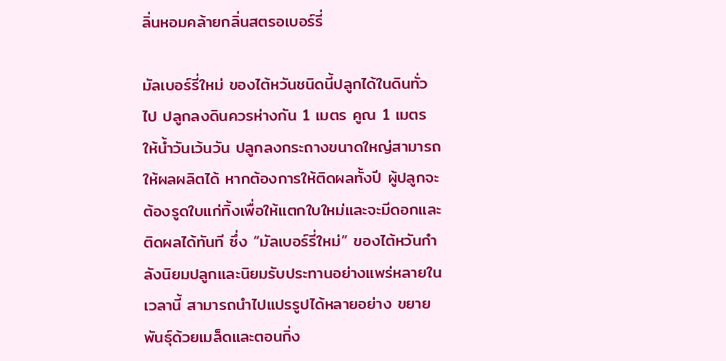ลิ่นหอมคล้ายกลิ่นสตรอเบอร์รี่

มัลเบอร์รี่ใหม่ ของไต้หวันชนิดนี้ปลูกได้ในดินทั่วไป ปลูกลงดินควรห่างกัน 1 เมตร คูณ 1 เมตร ให้น้ำวันเว้นวัน ปลูกลงกระถางขนาดใหญ่สามารถให้ผลผลิตได้ หากต้องการให้ติดผลทั้งปี ผู้ปลูกจะต้องรูดใบแก่ทิ้งเพื่อให้แตกใบใหม่และจะมีดอกและติดผลได้ทันที ซึ่ง “มัลเบอร์รี่ใหม่” ของไต้หวันกำลังนิยมปลูกและนิยมรับประทานอย่างแพร่หลายในเวลานี้ สามารถนำไปแปรรูปได้หลายอย่าง ขยายพันธุ์ด้วยเมล็ดและตอนกิ่ง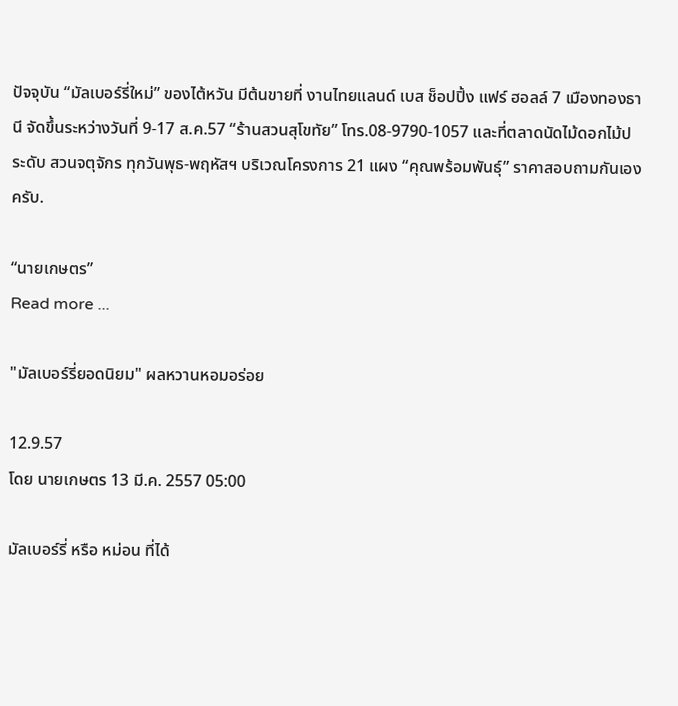ปัจจุบัน “มัลเบอร์รี่ใหม่” ของไต้หวัน มีต้นขายที่ งานไทยแลนด์ เบส ช็อปปิ้ง แฟร์ ฮอลล์ 7 เมืองทองธานี จัดขึ้นระหว่างวันที่ 9-17 ส.ค.57 “ร้านสวนสุโขทัย” โทร.08-9790-1057 และที่ตลาดนัดไม้ดอกไม้ประดับ สวนจตุจักร ทุกวันพุธ-พฤหัสฯ บริเวณโครงการ 21 แผง “คุณพร้อมพันธุ์” ราคาสอบถามกันเองครับ.

“นายเกษตร”
Read more ...

"มัลเบอร์รี่ยอดนิยม" ผลหวานหอมอร่อย

12.9.57
โดย นายเกษตร 13 มี.ค. 2557 05:00

มัลเบอร์รี่ หรือ หม่อน ที่ได้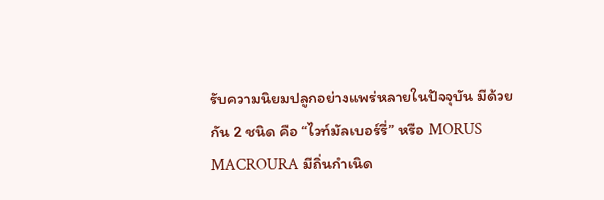รับความนิยมปลูกอย่างแพร่หลายในปัจจุบัน มีด้วยกัน 2 ชนิด คือ “ไวท์มัลเบอร์รี่” หรือ MORUS MACROURA มีถิ่นกำเนิด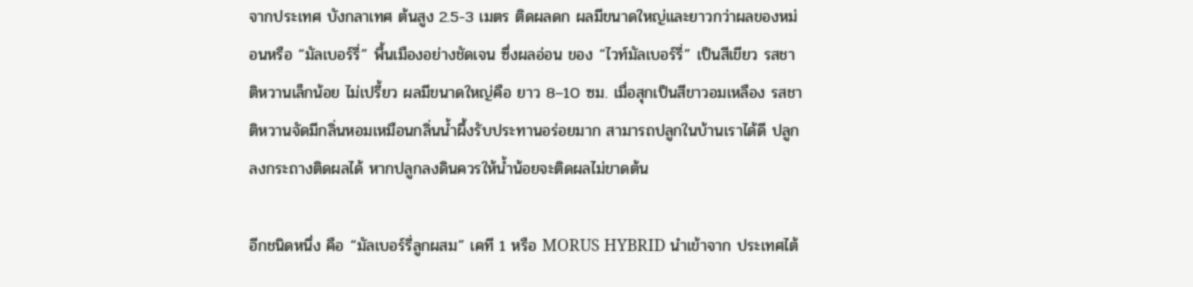จากประเทศ บังกลาเทศ ต้นสูง 2.5-3 เมตร ติดผลดก ผลมีขนาดใหญ่และยาวกว่าผลของหม่อนหรือ “มัลเบอร์รี่” พื้นเมืองอย่างชัดเจน ซึ่งผลอ่อน ของ “ไวท์มัลเบอร์รี่” เป็นสีเขียว รสชาติหวานเล็กน้อย ไม่เปรี้ยว ผลมีขนาดใหญ่คือ ยาว 8–10 ซม. เมื่อสุกเป็นสีขาวอมเหลือง รสชาติหวานจัดมีกลิ่นหอมเหมือนกลิ่นน้ำผึ้งรับประทานอร่อยมาก สามารถปลูกในบ้านเราได้ดี ปลูกลงกระถางติดผลได้ หากปลูกลงดินควรให้น้ำน้อยจะติดผลไม่ขาดต้น

อีกชนิดหนึ่ง คือ “มัลเบอร์รี่ลูกผสม” เคที 1 หรือ MORUS HYBRID นำเข้าจาก ประเทศไต้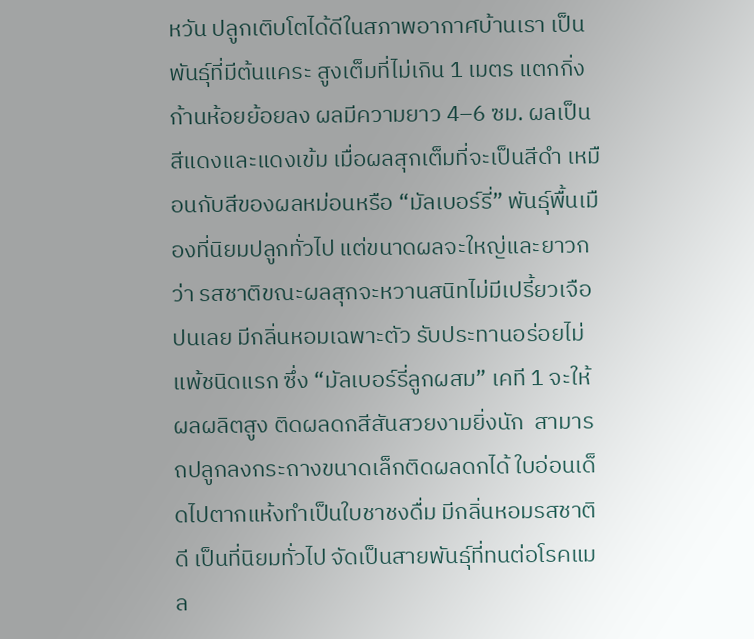หวัน ปลูกเติบโตได้ดีในสภาพอากาศบ้านเรา เป็นพันธุ์ที่มีต้นแคระ สูงเต็มที่ไม่เกิน 1 เมตร แตกกิ่งก้านห้อยย้อยลง ผลมีความยาว 4–6 ซม. ผลเป็นสีแดงและแดงเข้ม เมื่อผลสุกเต็มที่จะเป็นสีดำ เหมือนกับสีของผลหม่อนหรือ “มัลเบอร์รี่” พันธุ์พื้นเมืองที่นิยมปลูกทั่วไป แต่ขนาดผลจะใหญ่และยาวกว่า รสชาติขณะผลสุกจะหวานสนิทไม่มีเปรี้ยวเจือปนเลย มีกลิ่นหอมเฉพาะตัว รับประทานอร่อยไม่แพ้ชนิดแรก ซึ่ง “มัลเบอร์รี่ลูกผสม” เคที 1 จะให้ผลผลิตสูง ติดผลดกสีสันสวยงามยิ่งนัก  สามารถปลูกลงกระถางขนาดเล็กติดผลดกได้ ใบอ่อนเด็ดไปตากแห้งทำเป็นใบชาชงดื่ม มีกลิ่นหอมรสชาติดี เป็นที่นิยมทั่วไป จัดเป็นสายพันธุ์ที่ทนต่อโรคแมล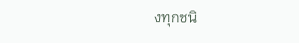งทุกชนิ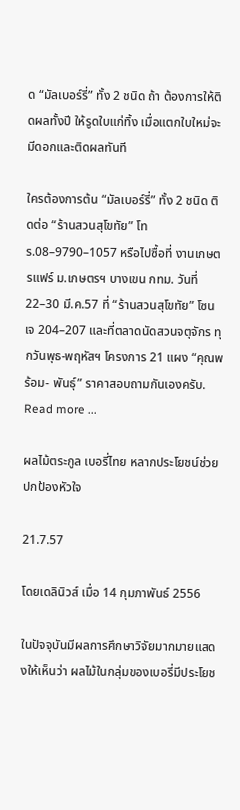ด “มัลเบอร์รี่” ทั้ง 2 ชนิด ถ้า ต้องการให้ติดผลทั้งปี ให้รูดใบแก่ทิ้ง เมื่อแตกใบใหม่จะมีดอกและติดผลทันที

ใครต้องการต้น “มัลเบอร์รี่” ทั้ง 2 ชนิด ติดต่อ “ร้านสวนสุโขทัย” โทร.08–9790–1057 หรือไปซื้อที่ งานเกษตรแฟร์ ม.เกษตรฯ บางเขน กทม. วันที่ 22–30 มี.ค.57 ที่ “ร้านสวนสุโขทัย” โซน เจ 204–207 และที่ตลาดนัดสวนจตุจักร ทุกวันพุธ-พฤหัสฯ โครงการ 21 แผง “คุณพร้อม- พันธุ์” ราคาสอบถามกันเองครับ.
Read more ...

ผลไม้ตระกูล เบอรี่ไทย หลากประโยชน์ช่วยปกป้องหัวใจ

21.7.57

โดยเดลินิวส์ เมื่อ 14 กุมภาพันธ์ 2556

ในปัจจุบันมีผลการศึกษาวิจัยมากมายแสดงให้เห็นว่า ผลไม้ในกลุ่มของเบอรี่มีประโยช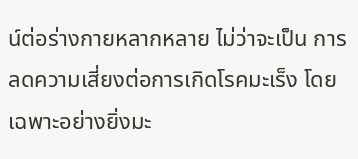น์ต่อร่างกายหลากหลาย ไม่ว่าจะเป็น การลดความเสี่ยงต่อการเกิดโรคมะเร็ง โดยเฉพาะอย่างยิ่งมะ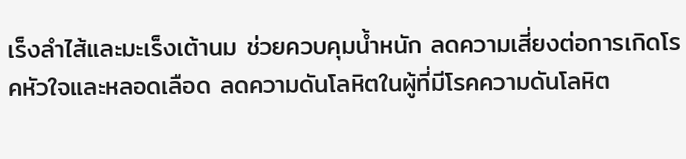เร็งลำไส้และมะเร็งเต้านม ช่วยควบคุมน้ำหนัก ลดความเสี่ยงต่อการเกิดโรคหัวใจและหลอดเลือด ลดความดันโลหิตในผู้ที่มีโรคความดันโลหิต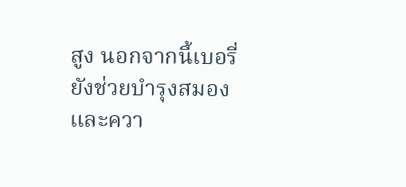สูง นอกจากนี้เบอรี่ยังช่วยบำรุงสมองและควา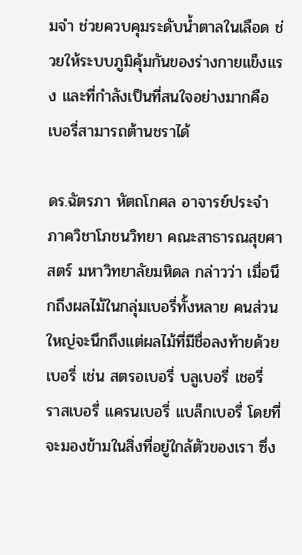มจำ ช่วยควบคุมระดับน้ำตาลในเลือด ช่วยให้ระบบภูมิคุ้มกันของร่างกายแข็งแรง และที่กำลังเป็นที่สนใจอย่างมากคือ เบอรี่สามารถต้านชราได้

ดร.ฉัตรภา หัตถโกศล อาจารย์ประจำภาควิชาโภชนวิทยา คณะสาธารณสุขศาสตร์ มหาวิทยาลัยมหิดล กล่าวว่า เมื่อนึกถึงผลไม้ในกลุ่มเบอรี่ทั้งหลาย คนส่วนใหญ่จะนึกถึงแต่ผลไม้ที่มีชื่อลงท้ายด้วยเบอรี่ เช่น สตรอเบอรี่ บลูเบอรี่ เชอรี่ ราสเบอรี่ แครนเบอรี่ แบล็กเบอรี่ โดยที่จะมองข้ามในสิ่งที่อยู่ใกล้ตัวของเรา ซึ่ง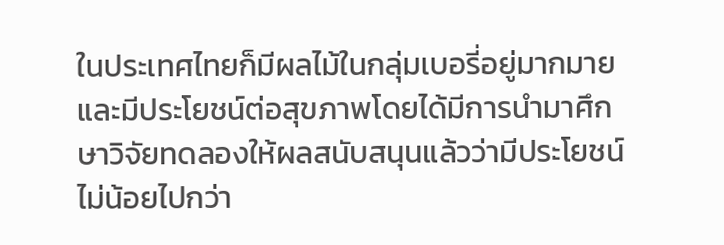ในประเทศไทยก็มีผลไม้ในกลุ่มเบอรี่อยู่มากมาย และมีประโยชน์ต่อสุขภาพโดยได้มีการนำมาศึกษาวิจัยทดลองให้ผลสนับสนุนแล้วว่ามีประโยชน์ไม่น้อยไปกว่า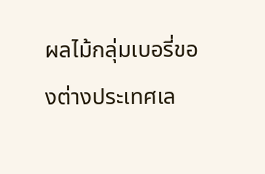ผลไม้กลุ่มเบอรี่ของต่างประเทศเล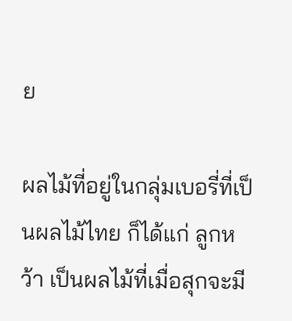ย

ผลไม้ที่อยู่ในกลุ่มเบอรี่ที่เป็นผลไม้ไทย ก็ได้แก่ ลูกหว้า เป็นผลไม้ที่เมื่อสุกจะมี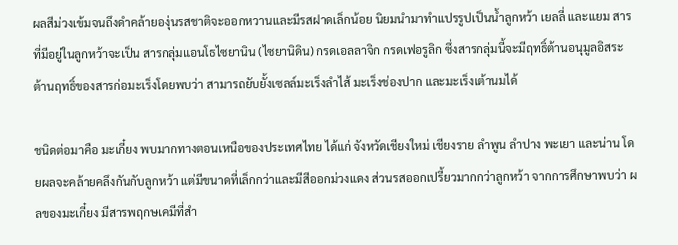ผลสีม่วงเข้มจนถึงดำคล้ายองุ่นรสชาติจะออกหวานและมีรสฝาดเล็กน้อย นิยมนำมาทำแปรรูปเป็นน้ำลูกหว้า เยลลี่ และแยม สารที่มีอยู่ในลูกหว้าจะเป็น สารกลุ่มแอนโธไซยานิน (ไซยานิดิน) กรดเอลลาจิก กรดเฟอรูลิก ซึ่งสารกลุ่มนี้จะมีฤทธิ์ต้านอนุมูลอิสระ ต้านฤทธิ์ของสารก่อมะเร็งโดยพบว่า สามารถยับยั้งเซลล์มะเร็งลำไส้ มะเร็งช่องปาก และมะเร็งเต้านมได้

ชนิดต่อมาคือ มะเกี๋ยง พบมากทางตอนเหนือของประเทศไทย ได้แก่ จังหวัดเชียงใหม่ เชียงราย ลำพูน ลำปาง พะเยา และน่าน โดยผลจะคล้ายคลึงกันกับลูกหว้า แต่มีขนาดที่เล็กกว่าและมีสีออกม่วงแดง ส่วนรสออกเปรี้ยวมากกว่าลูกหว้า จากการศึกษาพบว่า ผลของมะเกี๋ยง มีสารพฤกษเคมีที่สำ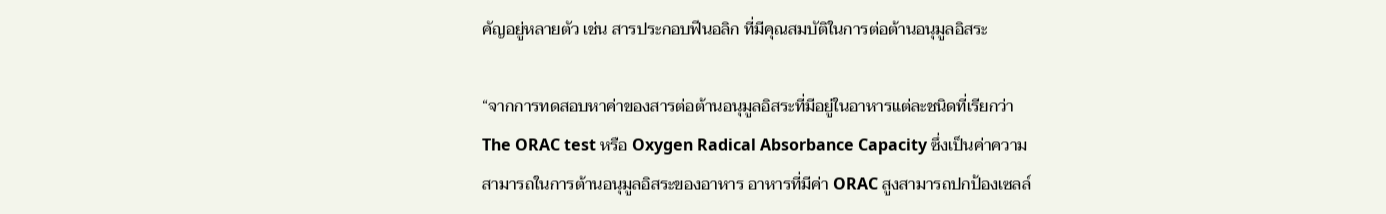คัญอยู่หลายตัว เช่น สารประกอบฟีนอลิก ที่มีคุณสมบัติในการต่อต้านอนุมูลอิสระ

“จากการทดสอบหาค่าของสารต่อต้านอนุมูลอิสระที่มีอยู่ในอาหารแต่ละชนิดที่เรียกว่า The ORAC test หรือ Oxygen Radical Absorbance Capacity ซึ่งเป็นค่าความสามารถในการต้านอนุมูลอิสระของอาหาร อาหารที่มีค่า ORAC สูงสามารถปกป้องเซลล์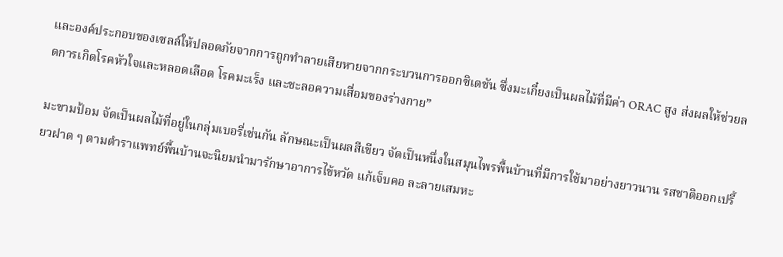และองค์ประกอบของเซลล์ให้ปลอดภัยจากการถูกทำลายเสียหายจากกระบวนการออกซิเดชัน ซึ่งมะเกี๋ยงเป็นผลไม้ที่มีค่า ORAC สูง ส่งผลให้ช่วยลดการเกิดโรคหัวใจและหลอดเลือด โรคมะเร็ง และชะลอความเสื่อมของร่างกาย”

มะขามป้อม จัดเป็นผลไม้ที่อยู่ในกลุ่มเบอรี่เช่นกัน ลักษณะเป็นผลสีเขียว จัดเป็นหนึ่งในสมุนไพรพื้นบ้านที่มีการใช้มาอย่างยาวนาน รสชาติออกเปรี้ยวฝาด ๆ ตามตำราแพทย์พื้นบ้านจะนิยมนำมารักษาอาการไข้หวัด แก้เจ็บคอ ละลายเสมหะ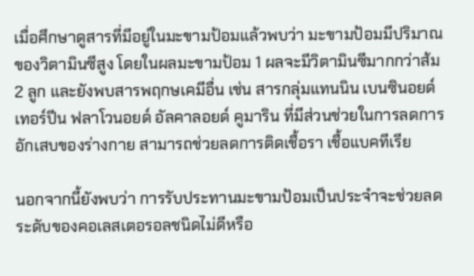เมื่อศึกษาดูสารที่มีอยู่ในมะขามป้อมแล้วพบว่า มะขามป้อมมีปริมาณของวิตามินซีสูง โดยในผลมะขามป้อม 1 ผลจะมีวิตามินซีมากกว่าส้ม 2 ลูก และยังพบสารพฤกษเคมีอื่น เช่น สารกลุ่มแทนนิน เบนซินอยด์ เทอร์ปีน ฟลาโวนอยด์ อัลคาลอยด์ คูมาริน ที่มีส่วนช่วยในการลดการอักเสบของร่างกาย สามารถช่วยลดการติดเชื้อรา เชื้อแบคทีเรีย

นอกจากนี้ยังพบว่า การรับประทานมะขามป้อมเป็นประจำจะช่วยลดระดับของคอเลสเตอรอลชนิดไม่ดีหรือ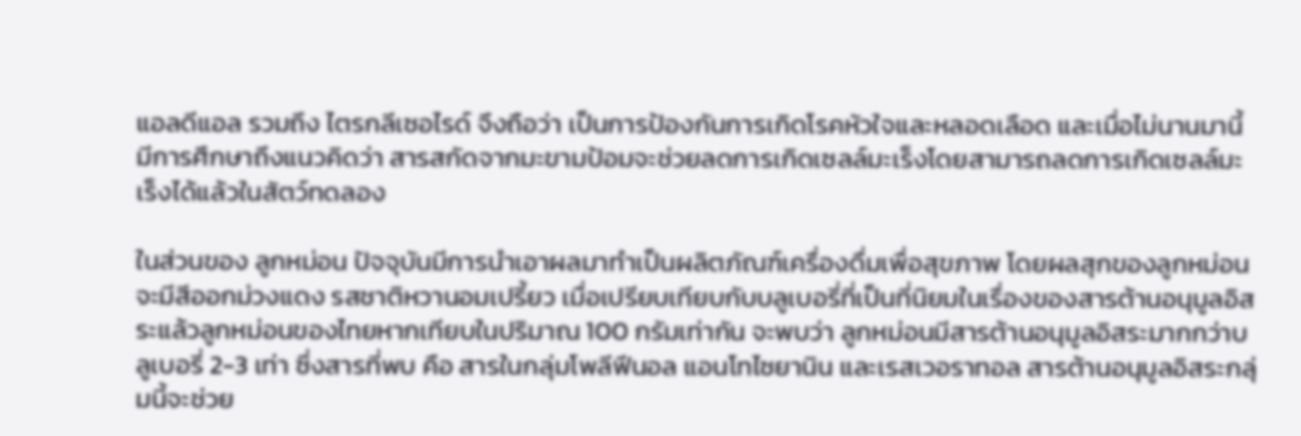แอลดีแอล รวมถึง ไตรกลีเซอไรด์ จึงถือว่า เป็นการป้องกันการเกิดโรคหัวใจและหลอดเลือด และเมื่อไม่นานมานี้มีการศึกษาถึงแนวคิดว่า สารสกัดจากมะขามป้อมจะช่วยลดการเกิดเซลล์มะเร็งโดยสามารถลดการเกิดเซลล์มะเร็งได้แล้วในสัตว์ทดลอง

ในส่วนของ ลูกหม่อน ปัจจุบันมีการนำเอาผลมาทำเป็นผลิตภัณฑ์เครื่องดื่มเพื่อสุขภาพ โดยผลสุกของลูกหม่อนจะมีสีออกม่วงแดง รสชาติหวานอมเปรี้ยว เมื่อเปรียบเทียบกับบลูเบอรี่ที่เป็นที่นิยมในเรื่องของสารต้านอนุมูลอิสระแล้วลูกหม่อนของไทยหากเทียบในปริมาณ 100 กรัมเท่ากัน จะพบว่า ลูกหม่อนมีสารต้านอนุมูลอิสระมากกว่าบลูเบอรี่ 2-3 เท่า ซึ่งสารที่พบ คือ สารในกลุ่มโพลีฟีนอล แอนโทไซยานิน และเรสเวอราทอล สารต้านอนุมูลอิสระกลุ่มนี้จะช่วย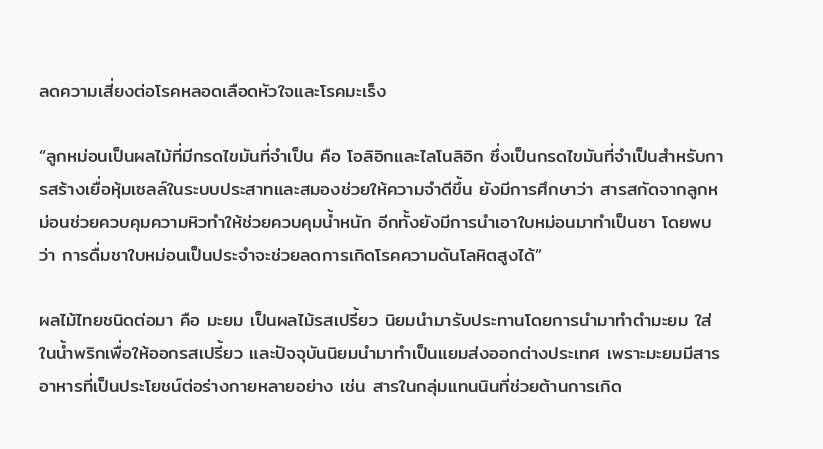ลดความเสี่ยงต่อโรคหลอดเลือดหัวใจและโรคมะเร็ง

“ลูกหม่อนเป็นผลไม้ที่มีกรดไขมันที่จำเป็น คือ โอลิอิกและไลโนลิอิก ซึ่งเป็นกรดไขมันที่จำเป็นสำหรับการสร้างเยื่อหุ้มเซลล์ในระบบประสาทและสมองช่วยให้ความจำดีขึ้น ยังมีการศึกษาว่า สารสกัดจากลูกหม่อนช่วยควบคุมความหิวทำให้ช่วยควบคุมน้ำหนัก อีกทั้งยังมีการนำเอาใบหม่อนมาทำเป็นชา โดยพบว่า การดื่มชาใบหม่อนเป็นประจำจะช่วยลดการเกิดโรคความดันโลหิตสูงได้”

ผลไม้ไทยชนิดต่อมา คือ มะยม เป็นผลไม้รสเปรี้ยว นิยมนำมารับประทานโดยการนำมาทำตำมะยม ใส่ในน้ำพริกเพื่อให้ออกรสเปรี้ยว และปัจจุบันนิยมนำมาทำเป็นแยมส่งออกต่างประเทศ เพราะมะยมมีสารอาหารที่เป็นประโยชน์ต่อร่างกายหลายอย่าง เช่น สารในกลุ่มแทนนินที่ช่วยต้านการเกิด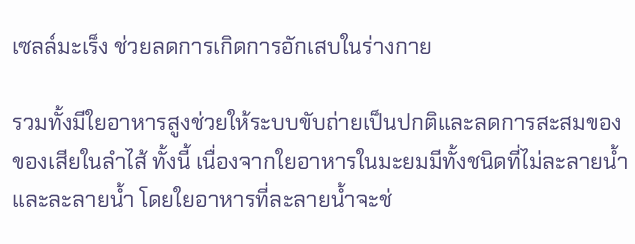เซลล์มะเร็ง ช่วยลดการเกิดการอักเสบในร่างกาย

รวมทั้งมีใยอาหารสูงช่วยให้ระบบขับถ่ายเป็นปกติและลดการสะสมของของเสียในลำไส้ ทั้งนี้ เนื่องจากใยอาหารในมะยมมีทั้งชนิดที่ไม่ละลายน้ำและละลายน้ำ โดยใยอาหารที่ละลายน้ำจะช่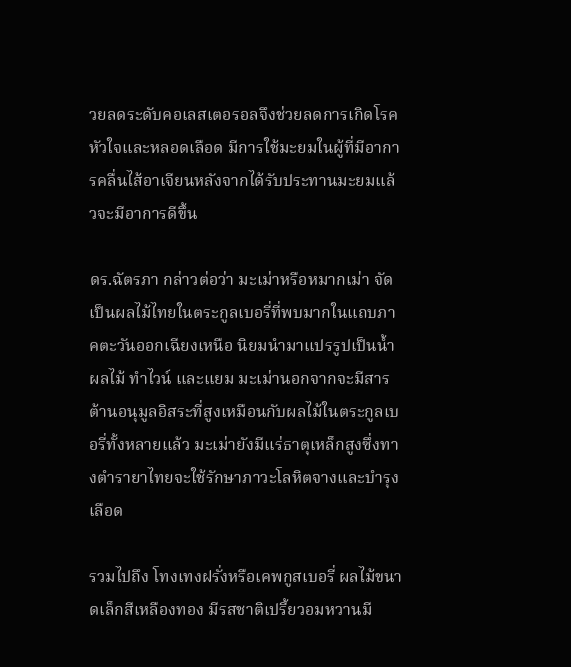วยลดระดับคอเลสเตอรอลจึงช่วยลดการเกิดโรคหัวใจและหลอดเลือด มีการใช้มะยมในผู้ที่มีอาการคลื่นไส้อาเจียนหลังจากได้รับประทานมะยมแล้วจะมีอาการดีขึ้น

ดร.ฉัตรภา กล่าวต่อว่า มะเม่าหรือหมากเม่า จัดเป็นผลไม้ไทยในตระกูลเบอรี่ที่พบมากในแถบภาคตะวันออกเฉียงเหนือ นิยมนำมาแปรรูปเป็นน้ำผลไม้ ทำไวน์ และแยม มะเม่านอกจากจะมีสารต้านอนุมูลอิสระที่สูงเหมือนกับผลไม้ในตระกูลเบอรี่ทั้งหลายแล้ว มะเม่ายังมีแร่ธาตุเหล็กสูงซึ่งทางตำรายาไทยจะใช้รักษาภาวะโลหิตจางและบำรุงเลือด

รวมไปถึง โทงเทงฝรั่งหรือเคพกูสเบอรี่ ผลไม้ขนาดเล็กสีเหลืองทอง มีรสชาติเปรี้ยวอมหวานมี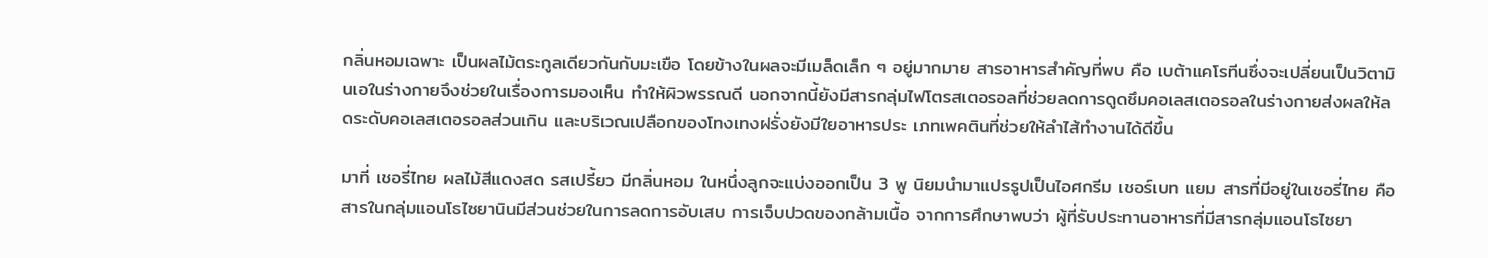กลิ่นหอมเฉพาะ เป็นผลไม้ตระกูลเดียวกันกับมะเขือ โดยข้างในผลจะมีเมล็ดเล็ก ๆ อยู่มากมาย สารอาหารสำคัญที่พบ คือ เบต้าแคโรทีนซึ่งจะเปลี่ยนเป็นวิตามินเอในร่างกายจึงช่วยในเรื่องการมองเห็น ทำให้ผิวพรรณดี นอกจากนี้ยังมีสารกลุ่มไฟโตรสเตอรอลที่ช่วยลดการดูดซึมคอเลสเตอรอลในร่างกายส่งผลให้ลดระดับคอเลสเตอรอลส่วนเกิน และบริเวณเปลือกของโทงเทงฝรั่งยังมีใยอาหารประ เภทเพคตินที่ช่วยให้ลำไส้ทำงานได้ดีขึ้น

มาที่ เชอรี่ไทย ผลไม้สีแดงสด รสเปรี้ยว มีกลิ่นหอม ในหนึ่งลูกจะแบ่งออกเป็น 3 พู นิยมนำมาแปรรูปเป็นไอศกรีม เชอร์เบท แยม สารที่มีอยู่ในเชอรี่ไทย คือ สารในกลุ่มแอนโธไซยานินมีส่วนช่วยในการลดการอับเสบ การเจ็บปวดของกล้ามเนื้อ จากการศึกษาพบว่า ผู้ที่รับประทานอาหารที่มีสารกลุ่มแอนโธไซยา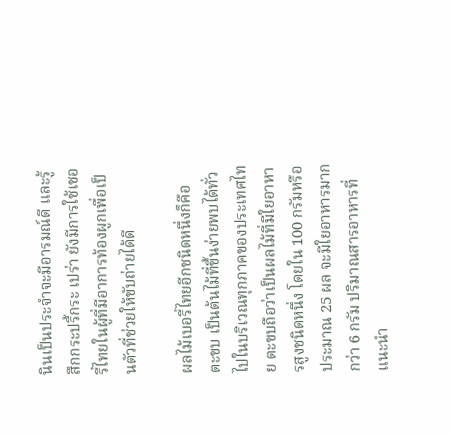นินเป็นประจำจะมีอารมณ์ดี และรู้สึกกระปรี้กระ เปร่า ยังมีการใช้เชอรี่ไทยในผู้ที่มีอาการท้องผูกเพื่อเป็นตัวที่ช่วยให้ขับถ่ายได้ดี

ผลไม้เบอรี่ไทยอีกชนิดหนึ่งก็คือ ตะขบ เป็นต้นไม้ที่ขึ้นง่ายพบได้ทั่วไปในบริเวณทุกภาคของประเทศไทย ตะขบถือว่าเป็นผลไม้ที่มีใยอาหารสูงชนิดหนึ่ง โดยใน 100 กรัมหรือประมาณ 25 ผล จะมีใยอาหารมากกว่า 6 กรัม ปริมาณสารอาหารที่แนะนำ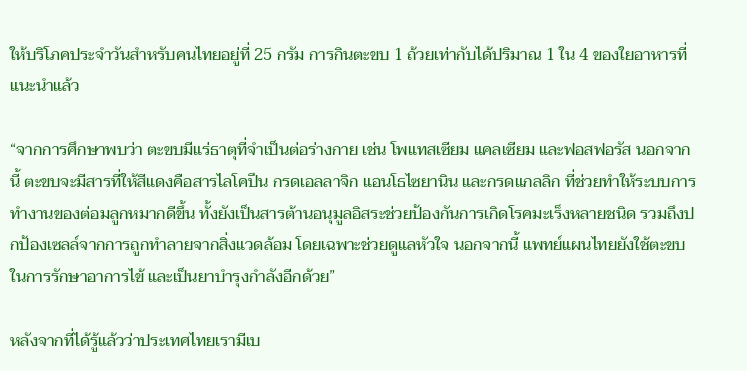ให้บริโภคประจำวันสำหรับคนไทยอยู่ที่ 25 กรัม การกินตะขบ 1 ถ้วยเท่ากับได้ปริมาณ 1 ใน 4 ของใยอาหารที่แนะนำแล้ว

“จากการศึกษาพบว่า ตะขบมีแร่ธาตุที่จำเป็นต่อร่างกาย เช่น โพแทสเซียม แคลเซียม และฟอสฟอรัส นอกจากนี้ ตะขบจะมีสารที่ให้สีแดงคือสารไลโคปีน กรดเอลลาจิก แอนโธไซยานิน และกรดแกลลิก ที่ช่วยทำให้ระบบการทำงานของต่อมลูกหมากดีขึ้น ทั้งยังเป็นสารต้านอนุมูลอิสระช่วยป้องกันการเกิดโรคมะเร็งหลายชนิด รวมถึงปกป้องเซลล์จากการถูกทำลายจากสิ่งแวดล้อม โดยเฉพาะช่วยดูแลหัวใจ นอกจากนี้ แพทย์แผนไทยยังใช้ตะขบในการรักษาอาการไข้ และเป็นยาบำรุงกำลังอีกด้วย”

หลังจากที่ได้รู้แล้วว่าประเทศไทยเรามีเบ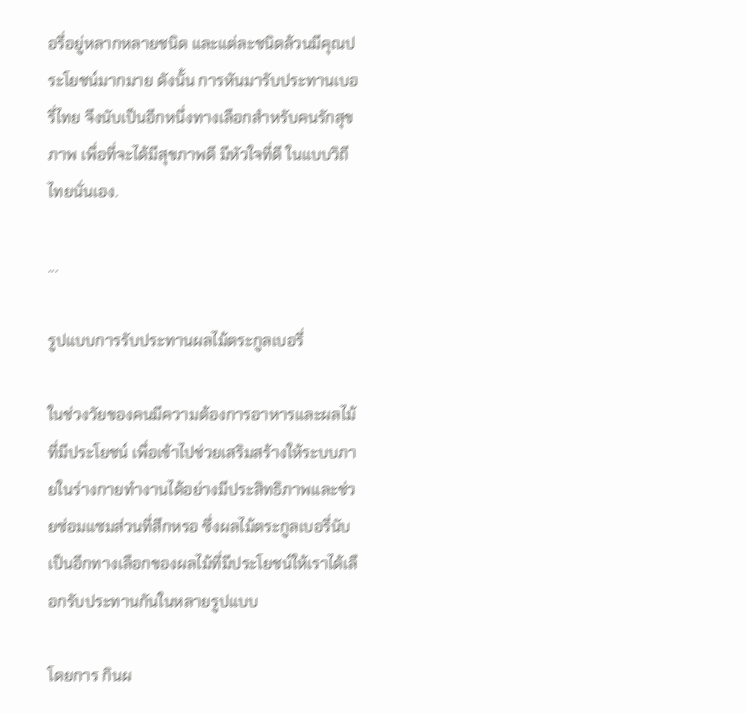อรี่อยู่หลากหลายชนิด และแต่ละชนิดล้วนมีคุณประโยชน์มากมาย ดังนั้น การหันมารับประทานเบอรี่ไทย จึงนับเป็นอีกหนึ่งทางเลือกสำหรับคนรักสุขภาพ เพื่อที่จะได้มีสุขภาพดี มีหัวใจที่ดี ในแบบวิถีไทยนั่นเอง.

...

รูปแบบการรับประทานผลไม้ตระกูลเบอรี่

ในช่วงวัยของคนมีความต้องการอาหารและผลไม้ที่มีประโยชน์ เพื่อเข้าไปช่วยเสริมสร้างให้ระบบภายในร่างกายทำงานได้อย่างมีประสิทธิภาพและช่วยซ่อมแซมส่วนที่สึกหรอ ซึ่งผลไม้ตระกูลเบอรี่นับเป็นอีกทางเลือกของผลไม้ที่มีประโยชน์ให้เราได้เลือกรับประทานกันในหลายรูปแบบ

โดยการ กินผ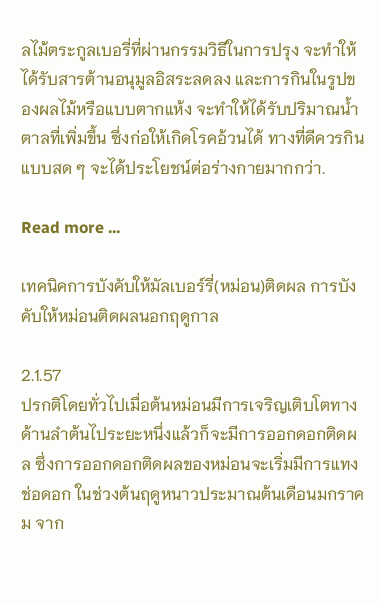ลไม้ตระกูลเบอรี่ที่ผ่านกรรมวิธีในการปรุง จะทำให้ได้รับสารต้านอนุมูลอิสระลดลง และการกินในรูปของผลไม้หรือแบบตากแห้ง จะทำให้ได้รับปริมาณน้ำตาลที่เพิ่มขึ้น ซึ่งก่อให้เกิดโรคอ้วนได้ ทางที่ดีควรกินแบบสด ๆ จะได้ประโยชน์ต่อร่างกายมากกว่า.

Read more ...

เทคนิคการบังคับให้มัลเบอร์รี่(หม่อน)ติดผล การบังคับให้หม่อนติดผลนอกฤดูกาล

2.1.57
ปรกติโดยทั่วไปเมื่อต้นหม่อนมีการเจริญเติบโตทางด้านลำต้นไประยะหนึ่งแล้วก็จะมีการออกดอกติดผล ซึ่งการออกดอกติดผลของหม่อนจะเริ่มมีการแทงช่อดอก ในช่วงต้นฤดูหนาวประมาณต้นเดือนมกราคม จาก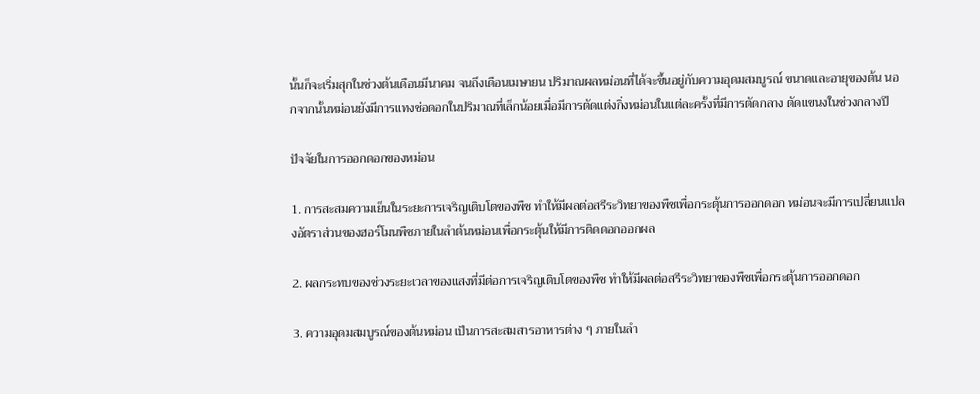นั้นก็จะเริ่มสุกในช่วงต้นเดือนมีนาคม จนถึงเดือนเมษายน ปริมาณผลหม่อนที่ได้จะขึ้นอยู่กับความอุดมสมบูรณ์ ขนาดและอายุของต้น นอกจากนั้นหม่อนยังมีการแทงช่อดอกในปริมาณที่เล็กน้อยเมื่อมีการตัดแต่งกิ่งหม่อนในแต่ละครั้งที่มีการตัดกลาง ตัดแขนงในช่วงกลางปี

ปัจจัยในการออกดอกของหม่อน

1. การสะสมความเย็นในระยะการเจริญเติบโตของพืช ทำให้มีผลต่อสรีระวิทยาของพืชเพื่อกระตุ้นการออกดอก หม่อนจะมีการเปลี่ยนแปลงอัตราส่วนของฮอร์โมนพืชภายในลำต้นหม่อนเพื่อกระตุ้นให้มีการติดดอกออกผล

2. ผลกระทบของช่วงระยะเวลาของแสงที่มีต่อการเจริญเติบโตของพืช ทำให้มีผลต่อสรีระวิทยาของพืชเพื่อกระตุ้นการออกดอก

3. ความอุดมสมบูรณ์ของต้นหม่อน เป็นการสะสมสารอาหารต่าง ๆ ภายในลำ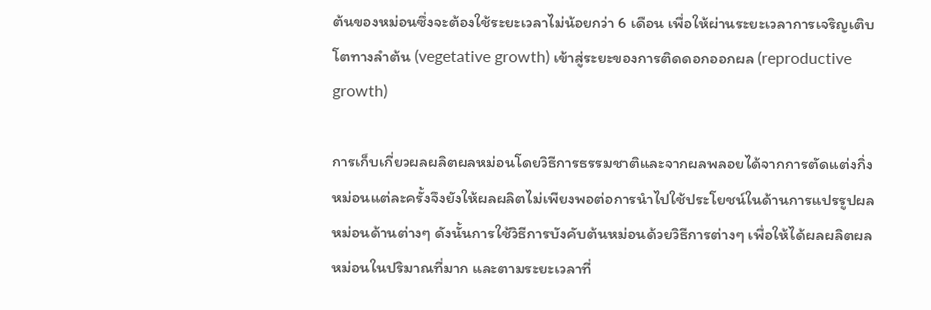ต้นของหม่อนซึ่งจะต้องใช้ระยะเวลาไม่น้อยกว่า 6 เดือน เพื่อให้ผ่านระยะเวลาการเจริญเติบโตทางลำต้น (vegetative growth) เข้าสู่ระยะของการติดดอกออกผล (reproductive growth)

การเก็บเกี่ยวผลผลิตผลหม่อนโดยวิธีการธรรมชาติและจากผลพลอยได้จากการตัดแต่งกิ่งหม่อนแต่ละครั้งจึงยังให้ผลผลิตไม่เพียงพอต่อการนำไปใช้ประโยชน์ในด้านการแปรรูปผลหม่อนด้านต่างๆ ดังนั้นการใช้วิธีการบังคับต้นหม่อนด้วยวิธีการต่างๆ เพื่อให้ได้ผลผลิตผลหม่อนในปริมาณที่มาก และตามระยะเวลาที่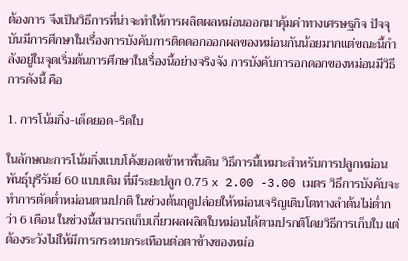ต้องการ จึงเป็นวิธีการที่น่าจะทำให้การผลิตผลหม่อนออกมาคุ้มค่าทางเศรษฐกิจ ปัจจุบันมีการศึกษาในเรื่องการบังคับการติดดอกออกผลของหม่อนกันน้อยมากแต่ขณะนี้กำลังอยู่ในจุดเริ่มต้นการศึกษาในเรื่องนี้อย่างจริงจัง การบังคับการอกดอกของหม่อนมีวิธีการดังนี้ คือ

1. การโน้มกิ่ง-เด็ดยอด-ริดใบ

ในลักษณะการโน้มกิ่งแบบโค้งยอดเข้าหาพื้นดิน วิธีการนี้เหมาะสำหรับการปลูกหม่อนพันธุ์บุรีรัมย์ 60 แบบเดิม ที่มีระยะปลูก 0.75 x 2.00 -3.00 เมตร วิธีการบังคับจะทำการตัดต่ำหม่อนตามปกติ ในช่วงต้นฤดูปล่อยให้หม่อนเจริญเติบโตทางลำต้นไม่ต่ำกว่า 6 เดือน ในช่วงนี้สามารถเก็บเกี่ยวผลผลิตใบหม่อนได้ตามปรกติโดยวิธีการเก็บใบ แต่ต้องระวังไม่ให้มีการกระทบกระเทือนต่อตาข้างของหม่อ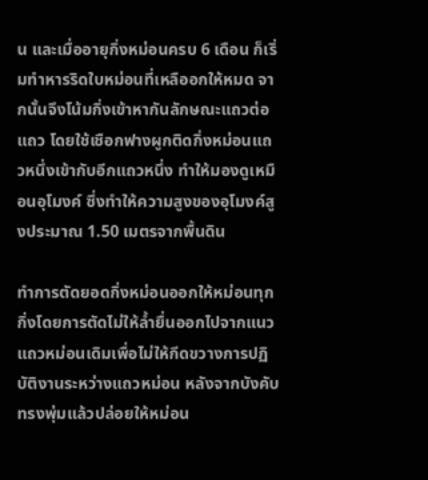น และเมื่ออายุกิ่งหม่อนครบ 6 เดือน ก็เริ่มทำหารริดใบหม่อนที่เหลืออกให้หมด จากนั้นจึงโน้มกิ่งเข้าหากันลักษณะแถวต่อแถว โดยใช้เชือกฟางผูกติดกิ่งหม่อนแถวหนึ่งเข้ากับอีกแถวหนึ่ง ทำให้มองดูเหมือนอุโมงค์ ซึ่งทำให้ความสูงของอุโมงค์สูงประมาณ 1.50 เมตรจากพื้นดิน

ทำการตัดยอดกิ่งหม่อนออกให้หม่อนทุกกิ่งโดยการตัดไม่ให้ล้ำยื่นออกไปจากแนวแถวหม่อนเดิมเพื่อไม่ให้กีดขวางการปฏิบัติงานระหว่างแถวหม่อน หลังจากบังคับทรงพุ่มแล้วปล่อยให้หม่อน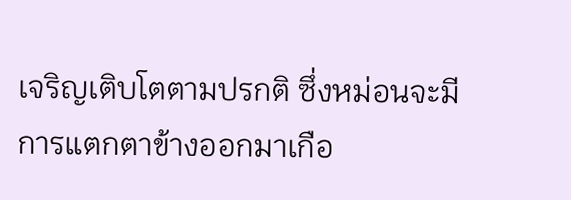เจริญเติบโตตามปรกติ ซึ่งหม่อนจะมีการแตกตาข้างออกมาเกือ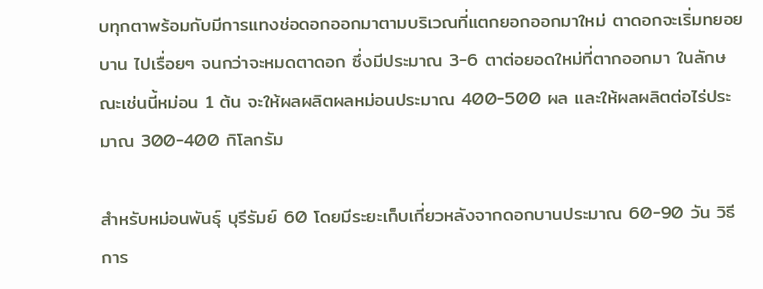บทุกตาพร้อมกับมีการแทงช่อดอกออกมาตามบริเวณที่แตกยอกออกมาใหม่ ตาดอกจะเริ่มทยอยบาน ไปเรื่อยๆ จนกว่าจะหมดตาดอก ซึ่งมีประมาณ 3-6 ตาต่อยอดใหม่ที่ตากออกมา ในลักษณะเช่นนี้หม่อน 1 ต้น จะให้ผลผลิตผลหม่อนประมาณ 400-500 ผล และให้ผลผลิตต่อไร่ประมาณ 300-400 กิโลกรัม

สำหรับหม่อนพันธุ์ บุรีรัมย์ 60 โดยมีระยะเก็บเกี่ยวหลังจากดอกบานประมาณ 60-90 วัน วิธีการ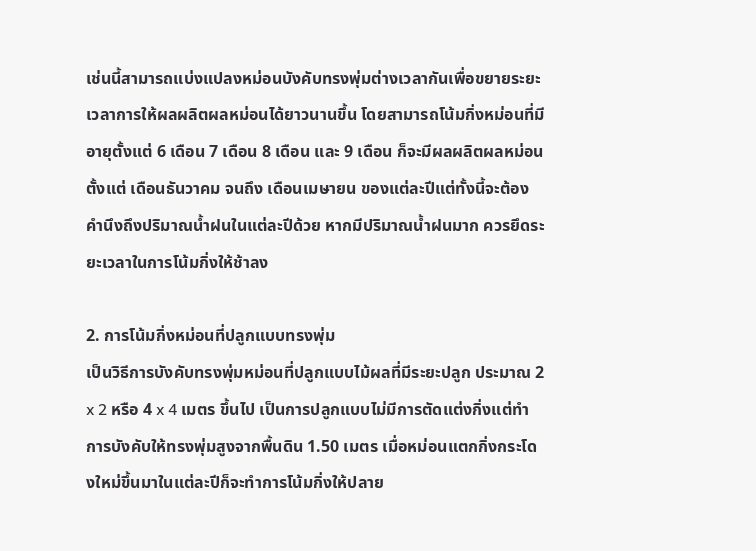เช่นนี้สามารถแบ่งแปลงหม่อนบังคับทรงพุ่มต่างเวลากันเพื่อขยายระยะเวลาการให้ผลผลิตผลหม่อนได้ยาวนานขึ้น โดยสามารถโน้มกิ่งหม่อนที่มีอายุตั้งแต่ 6 เดือน 7 เดือน 8 เดือน และ 9 เดือน ก็จะมีผลผลิตผลหม่อนตั้งแต่ เดือนธันวาคม จนถึง เดือนเมษายน ของแต่ละปีแต่ทั้งนี้จะต้องคำนึงถึงปริมาณน้ำฝนในแต่ละปีด้วย หากมีปริมาณน้ำฝนมาก ควรยึดระยะเวลาในการโน้มกิ่งให้ช้าลง

2. การโน้มกิ่งหม่อนที่ปลูกแบบทรงพุ่ม
เป็นวิธีการบังคับทรงพุ่มหม่อนที่ปลูกแบบไม้ผลที่มีระยะปลูก ประมาณ 2 x 2 หรือ 4 x 4 เมตร ขึ้นไป เป็นการปลูกแบบไม่มีการตัดแต่งกิ่งแต่ทำการบังคับให้ทรงพุ่มสูงจากพื้นดิน 1.50 เมตร เมื่อหม่อนแตกกิ่งกระโดงใหม่ขึ้นมาในแต่ละปีก็จะทำการโน้มกิ่งให้ปลาย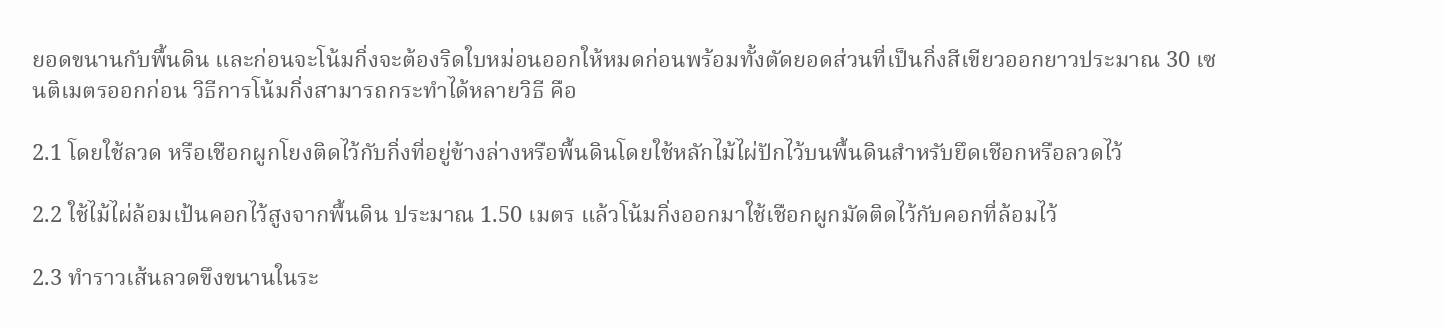ยอดขนานกับพื้นดิน และก่อนจะโน้มกิ่งจะต้องริดใบหม่อนออกให้หมดก่อนพร้อมทั้งตัดยอดส่วนที่เป็นกิ่งสีเขียวออกยาวประมาณ 30 เซนติเมตรออกก่อน วิธีการโน้มกิ่งสามารถกระทำได้หลายวิธี คือ

2.1 โดยใช้ลวด หรือเชือกผูกโยงติดไว้กับกิ่งที่อยู่ข้างล่างหรือพื้นดินโดยใช้หลักไม้ไผ่ปักไว้บนพื้นดินสำหรับยึดเชือกหรือลวดไว้

2.2 ใช้ไม้ไผ่ล้อมเป้นคอกไว้สูงจากพื้นดิน ประมาณ 1.50 เมตร แล้วโน้มกิ่งออกมาใช้เชือกผูกมัดติดไว้กับคอกที่ล้อมไว้

2.3 ทำราวเส้นลวดขึงขนานในระ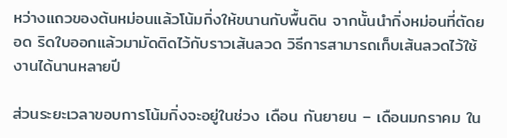หว่างแถวของต้นหม่อนแล้วโน้มกิ่งให้ขนานกับพื้นดิน จากนั้นนำกิ่งหม่อนที่ตัดยอด ริดใบออกแล้วมามัดติดไว้กับราวเส้นลวด วิธีการสามารถเก็บเส้นลวดไว้ใช้งานได้นานหลายปี

ส่วนระยะเวลาขอบการโน้มกิ่งจะอยู่ในช่วง เดือน กันยายน – เดือนมกราคม ใน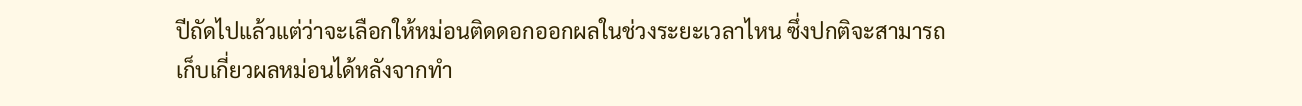ปีถัดไปแล้วแต่ว่าจะเลือกให้หม่อนติดดอกออกผลในช่วงระยะเวลาไหน ซึ่งปกติจะสามารถเก็บเกี่ยวผลหม่อนได้หลังจากทำ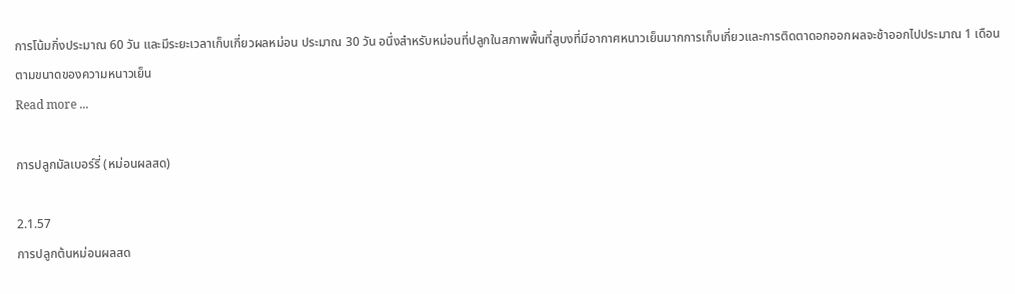การโน้มกิ่งประมาณ 60 วัน และมีระยะเวลาเก็บเกี่ยวผลหม่อน ประมาณ 30 วัน อนึ่งสำหรับหม่อนที่ปลูกในสภาพพื้นที่สูบงที่มีอากาศหนาวเย็นมากการเก็บเกี่ยวและการติดตาดอกออกผลจะช้าออกไปประมาณ 1 เดือน ตามขนาดของความหนาวเย็น
Read more ...

การปลูกมัลเบอร์รี่ (หม่อนผลสด)

2.1.57
การปลูกต้นหม่อนผลสด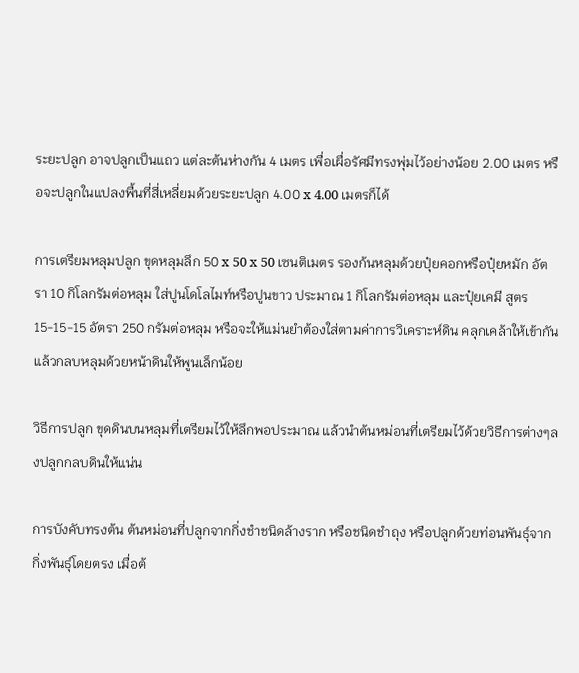ระยะปลูก อาจปลูกเป็นแถว แต่ละต้นห่างกัน 4 เมตร เพื่อเผื่อรัศมีทรงพุ่มไว้อย่างน้อย 2.00 เมตร หรือจะปลูกในแปลงพื้นที่สี่เหลี่ยมด้วยระยะปลูก 4.00 x 4.00 เมตรก็ได้

การเตรียมหลุมปลูก ขุดหลุมลึก 50 x 50 x 50 เซนติเมตร รองก้นหลุมด้วยปุ๋ยคอกหรือปุ๋ยหมัก อัตรา 10 กิโลกรัมต่อหลุม ใส่ปูนโดโลไมท์หรือปูนขาว ประมาณ 1 กิโลกรัมต่อหลุม และปุ๋ยเคมี สูตร 15-15-15 อัตรา 250 กรัมต่อหลุม หรือจะให้แม่นยำต้องใส่ตามค่าการวิเคราะห์ดิน คลุกเคล้าให้เข้ากัน แล้วกลบหลุมด้วยหน้าดินให้พูนเล็กน้อย

วิธีการปลูก ขุดดินบนหลุมที่เตรียมไว้ให้ลึกพอประมาณ แล้วนำต้นหม่อนที่เตรียมไว้ด้วยวิธีการต่างๆลงปลูกกลบดินให้แน่น

การบังคับทรงต้น ต้นหม่อนที่ปลูกจากกิ่งชำชนิดล้างราก หรือชนิดชำถุง หรือปลูกด้วยท่อนพันธุ์จากกิ่งพันธุ์โดยตรง เมื่อต้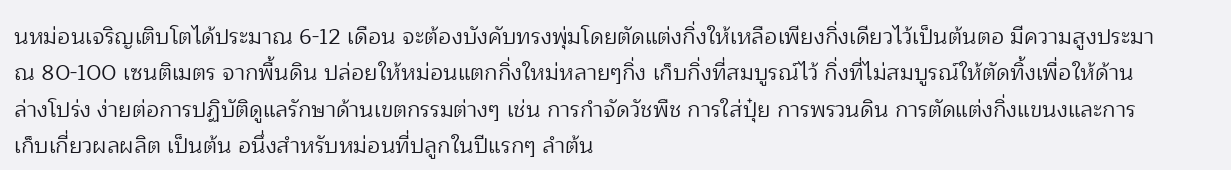นหม่อนเจริญเติบโตได้ประมาณ 6-12 เดือน จะต้องบังคับทรงพุ่มโดยตัดแต่งกิ่งให้เหลือเพียงกิ่งเดียวไว้เป็นต้นตอ มีความสูงประมาณ 80-100 เซนติเมตร จากพื้นดิน ปล่อยให้หม่อนแตกกิ่งใหม่หลายๆกิ่ง เก็บกิ่งที่สมบูรณ์ไว้ กิ่งที่ไม่สมบูรณ์ให้ตัดทิ้งเพื่อให้ด้านล่างโปร่ง ง่ายต่อการปฏิบัติดูแลรักษาด้านเขตกรรมต่างๆ เช่น การกำจัดวัชพืช การใส่ปุ๋ย การพรวนดิน การตัดแต่งกิ่งแขนงและการเก็บเกี่ยวผลผลิต เป็นต้น อนึ่งสำหรับหม่อนที่ปลูกในปีแรกๆ ลำต้น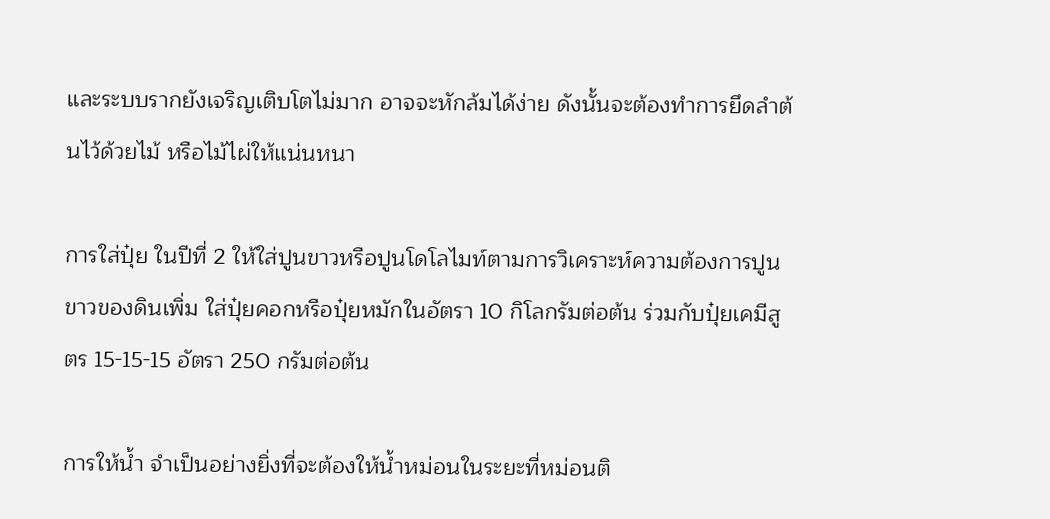และระบบรากยังเจริญเติบโตไม่มาก อาจจะหักล้มได้ง่าย ดังนั้นจะต้องทำการยึดลำต้นไว้ด้วยไม้ หรือไม้ไผ่ให้แน่นหนา

การใส่ปุ๋ย ในปีที่ 2 ให้ใส่ปูนขาวหรือปูนโดโลไมท์ตามการวิเคราะห์ความต้องการปูนขาวของดินเพิ่ม ใส่ปุ๋ยคอกหรือปุ๋ยหมักในอัตรา 10 กิโลกรัมต่อต้น ร่วมกับปุ๋ยเคมีสูตร 15-15-15 อัตรา 250 กรัมต่อต้น

การให้น้ำ จำเป็นอย่างยิ่งที่จะต้องให้น้ำหม่อนในระยะที่หม่อนติ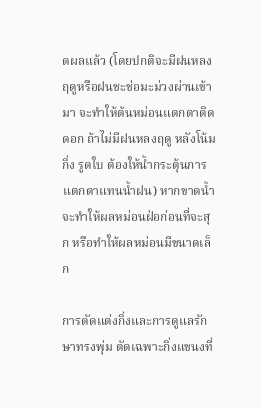ดผลแล้ว (โดยปกติจะมีฝนหลงฤดูหรือฝนชะช่อมะม่วงผ่านเข้ามา จะทำให้ต้นหม่อนแตกตาติดดอก ถ้าไม่มีฝนหลงฤดู หลังโน้มกิ่ง รูดใบ ต้องให้น้ำกระตุ้นการแตกตาแทนน้ำฝน) หากขาดน้ำจะทำให้ผลหม่อนฝ่อก่อนที่จะสุก หรือทำให้ผลหม่อนมีขนาดเล็ก

การตัดแต่งกิ่งและการดูแลรักษาทรงพุ่ม ตัดเฉพาะกิ่งแขนงที่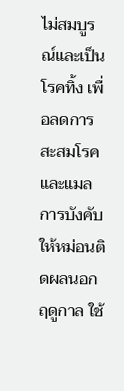ไม่สมบูรณ์และเป็นโรคทิ้ง เพื่อลดการสะสมโรคและแมลการบังคับให้หม่อนติดผลนอกฤดูกาล ใช้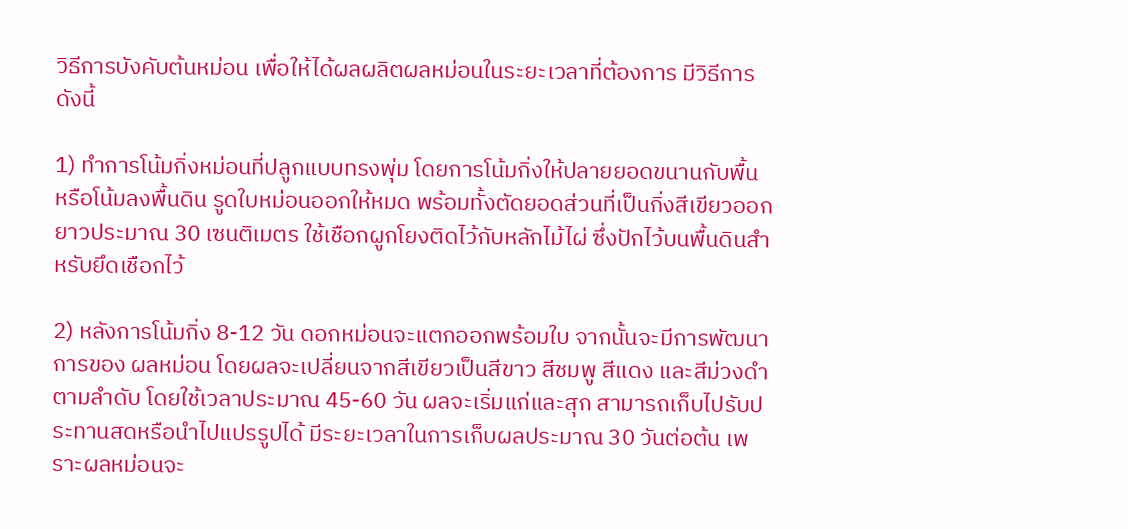วิธีการบังคับต้นหม่อน เพื่อให้ได้ผลผลิตผลหม่อนในระยะเวลาที่ต้องการ มีวิธีการดังนี้

1) ทำการโน้มกิ่งหม่อนที่ปลูกแบบทรงพุ่ม โดยการโน้มกิ่งให้ปลายยอดขนานกับพื้น หรือโน้มลงพื้นดิน รูดใบหม่อนออกให้หมด พร้อมทั้งตัดยอดส่วนที่เป็นกิ่งสีเขียวออกยาวประมาณ 30 เซนติเมตร ใช้เชือกผูกโยงติดไว้กับหลักไม้ไผ่ ซึ่งปักไว้บนพื้นดินสำหรับยึดเชือกไว้

2) หลังการโน้มกิ่ง 8-12 วัน ดอกหม่อนจะแตกออกพร้อมใบ จากนั้นจะมีการพัฒนาการของ ผลหม่อน โดยผลจะเปลี่ยนจากสีเขียวเป็นสีขาว สีชมพู สีแดง และสีม่วงดำ ตามลำดับ โดยใช้เวลาประมาณ 45-60 วัน ผลจะเริ่มแก่และสุก สามารถเก็บไปรับประทานสดหรือนำไปแปรรูปได้ มีระยะเวลาในการเก็บผลประมาณ 30 วันต่อต้น เพราะผลหม่อนจะ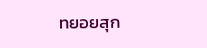ทยอยสุก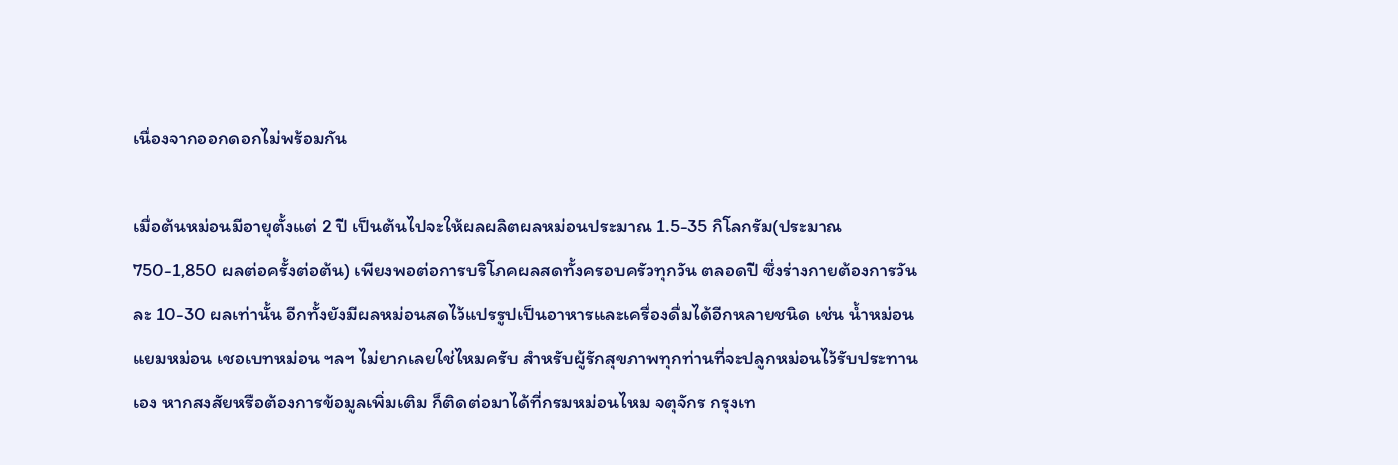เนื่องจากออกดอกไม่พร้อมกัน

เมื่อต้นหม่อนมีอายุตั้งแต่ 2 ปี เป็นต้นไปจะให้ผลผลิตผลหม่อนประมาณ 1.5-35 กิโลกรัม(ประมาณ 750-1,850 ผลต่อครั้งต่อต้น) เพียงพอต่อการบริโภคผลสดทั้งครอบครัวทุกวัน ตลอดปี ซึ่งร่างกายต้องการวันละ 10-30 ผลเท่านั้น อีกทั้งยังมีผลหม่อนสดไว้แปรรูปเป็นอาหารและเครื่องดื่มได้อีกหลายชนิด เช่น น้ำหม่อน แยมหม่อน เชอเบทหม่อน ฯลฯ ไม่ยากเลยใช่ไหมครับ สำหรับผู้รักสุขภาพทุกท่านที่จะปลูกหม่อนไว้รับประทานเอง หากสงสัยหรือต้องการข้อมูลเพิ่มเติม ก็ติดต่อมาได้ที่กรมหม่อนไหม จตุจักร กรุงเท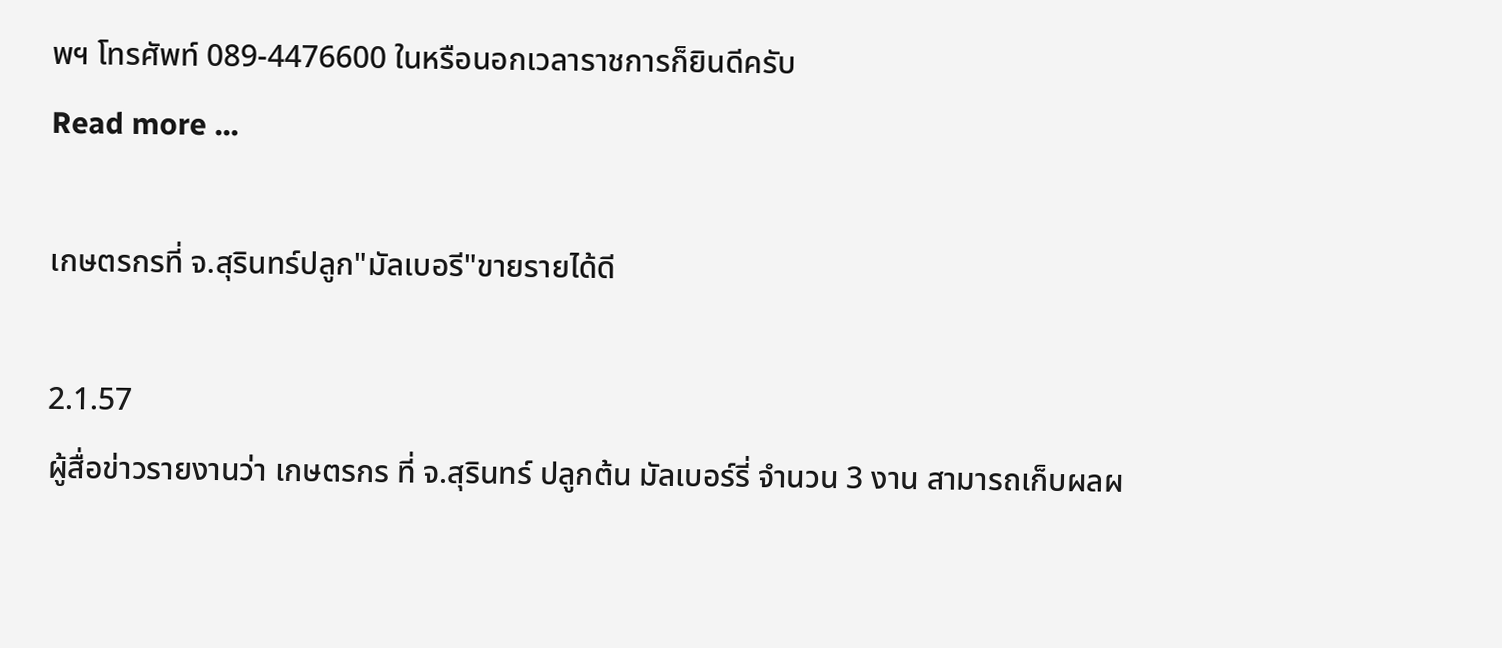พฯ โทรศัพท์ 089-4476600 ในหรือนอกเวลาราชการก็ยินดีครับ
Read more ...

เกษตรกรที่ จ.สุรินทร์ปลูก"มัลเบอรี"ขายรายได้ดี

2.1.57
ผู้สื่อข่าวรายงานว่า เกษตรกร ที่ จ.สุรินทร์ ปลูกต้น มัลเบอร์รี่ จำนวน 3 งาน สามารถเก็บผลผ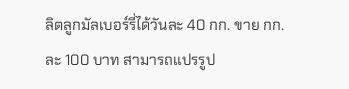ลิตลูกมัลเบอร์รี่ได้วันละ 40 กก. ขาย กก.ละ 100 บาท สามารถแปรรูป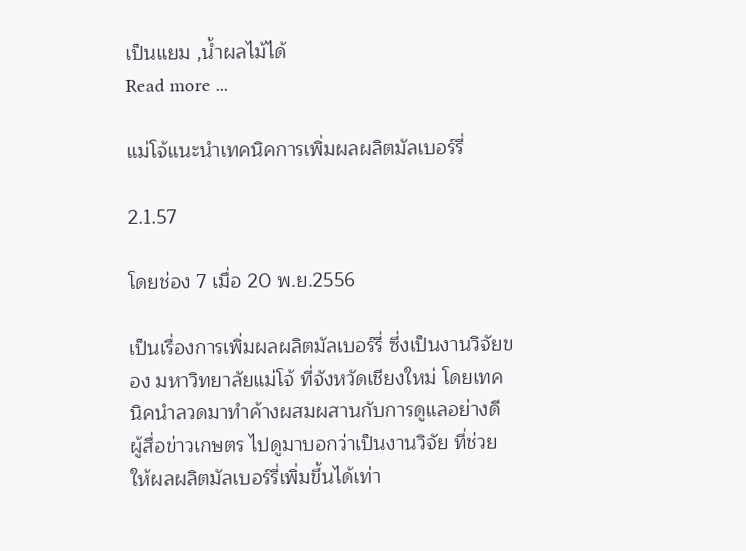เป็นแยม ,น้ำผลไม้ได้
Read more ...

แม่โจ้แนะนำเทคนิคการเพิ่มผลผลิตมัลเบอร์รี่

2.1.57

โดยช่อง 7 เมื่อ 20 พ.ย.2556

เป็นเรื่องการเพิ่มผลผลิตมัลเบอร์รี่ ซึ่งเป็นงานวิจัยของ มหาวิทยาลัยแม่โจ้ ที่จังหวัดเชียงใหม่ โดยเทคนิคนำลวดมาทำค้างผสมผสานกับการดูแลอย่างดี ผู้สื่อข่าวเกษตร ไปดูมาบอกว่าเป็นงานวิจัย ที่ช่วยให้ผลผลิตมัลเบอร์รี่เพิ่มขึ้นได้เท่า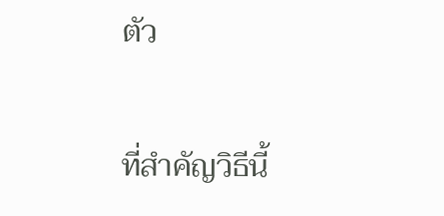ตัว

ที่สำคัญวิธีนี้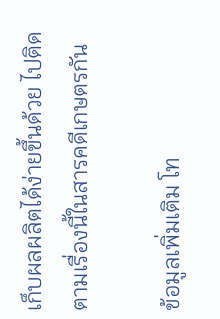เก็บผลผลิตได้ง่ายขึ้นด้วย ไปติดตามเรื่องนี้ในสารคดีเกษตรกัน

ข้อมูลเพิ่มเติม โท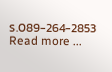ร.089-264-2853
Read more ...